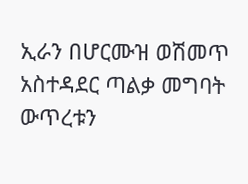ኢራን በሆርሙዝ ወሽመጥ አስተዳደር ጣልቃ መግባት ውጥረቱን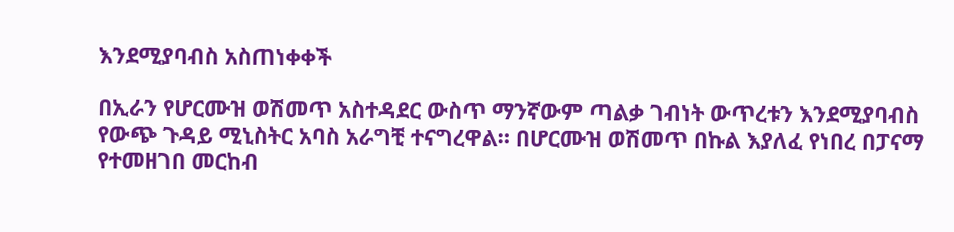እንደሚያባብስ አስጠነቀቀች

በኢራን የሆርሙዝ ወሽመጥ አስተዳደር ውስጥ ማንኛውም ጣልቃ ገብነት ውጥረቱን እንደሚያባብስ የውጭ ጉዳይ ሚኒስትር አባስ አራግቺ ተናግረዋል። በሆርሙዝ ወሽመጥ በኩል እያለፈ የነበረ በፓናማ የተመዘገበ መርከብ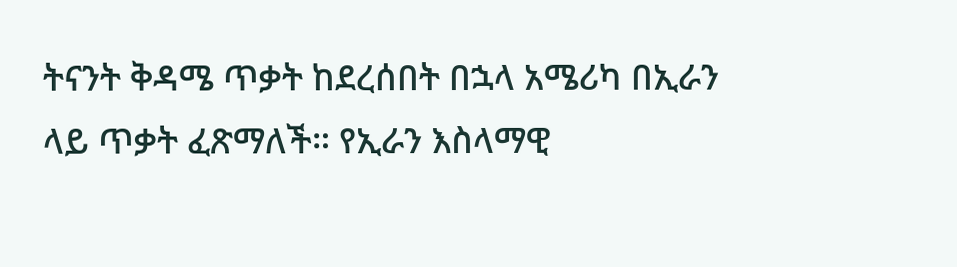ትናንት ቅዳሜ ጥቃት ከደረሰበት በኋላ አሜሪካ በኢራን ላይ ጥቃት ፈጽማለች። የኢራን እስላማዊ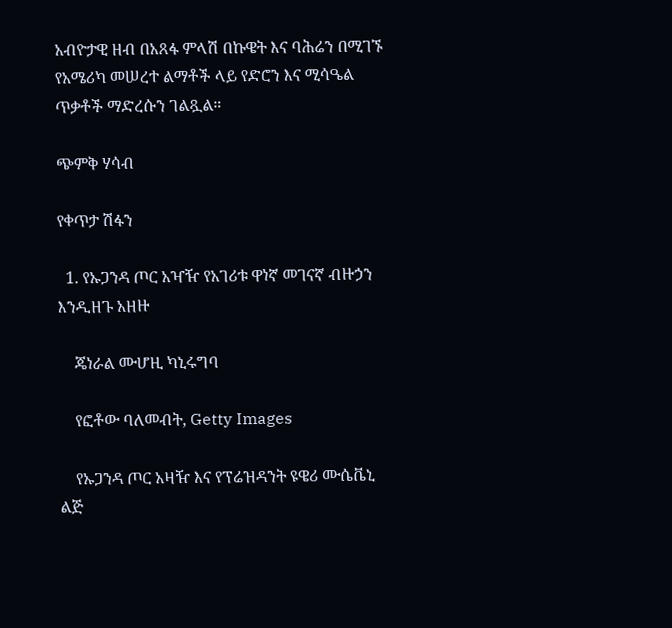አብዮታዊ ዘብ በአጸፋ ምላሽ በኩዌት እና ባሕሬን በሚገኙ የአሜሪካ መሠረተ ልማቶች ላይ የድሮን እና ሚሳዔል ጥቃቶች ማድረሱን ገልጿል።

ጭምቅ ሃሳብ

የቀጥታ ሽፋን

  1. የኡጋንዳ ጦር አዣዥ የአገሪቱ ዋነኛ መገናኛ ብዙኃን እንዲዘጉ አዘዙ

    ጄነራል ሙሆዚ ካኒሩግባ

    የፎቶው ባለመብት, Getty Images

    የኡጋንዳ ጦር አዛዥ እና የፕሬዝዳንት ዩዌሪ ሙሴቬኒ ልጅ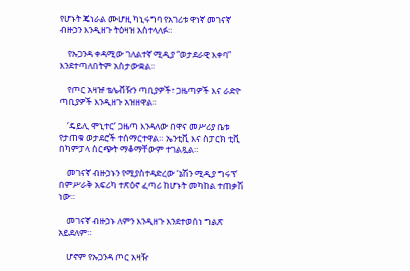የሆኑት ጄነራል ሙሆዚ ካኒሩግባ የአገሪቱ ዋነኛ መገናኛ ብዙኃን እንዲዘጉ ትዕዛዝ አስተላለፉ።

    የኡጋንዳ ቀዳሚው ገለልተኛ ሚዲያ “ወታደራዊ እቀባ” እንደተጣለበትም አስታውቋል።

    የጦር አዛዡ ቴሌቭዥን ጣቢያዎች፣ ጋዜጣዎች እና ራድዮ ጣቢያዎች እንዲዘጉ አዝዘዋል።

    ‘ዴይሊ ሞኒተር’ ጋዜጣ እንዳለው በዋና መሥሪያ ቤቱ የታጠቁ ወታደሮች ተሰማርተዋል። ኤንቲቪ እና ስፓርክ ቲቪ በካምፓላ ስርጭት ማቆማቸውም ተገልጿል።

    መገናኛ ብዙኃኑን የሚያስተዳድረው ‘ኔሽን ሚዲያ ግሩፕ’ በምሥራቅ አፍሪካ ተጽዕኖ ፈጣሪ ከሆኑት መካከል ተጠቃሽ ነው።

    መገናኛ ብዙኃኑ ለምን እንዲዘጉ እንደተወሰነ ግልጽ አይደለም።

    ሆኖም የኡጋንዳ ጦር አዛዥ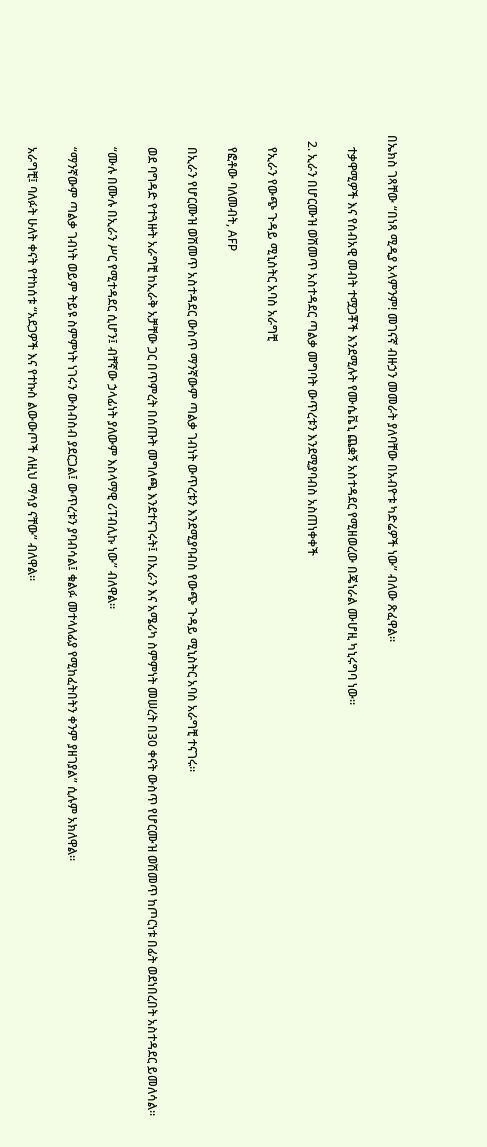በኤክስ ገጻቸው “በነጻ ሚዲያ አላምንም! መገናኛ ብዙኃን መመራት ያለባቸው በአብዮቱ ካድሬዎች ነው” ብለው ጽፈዋል።

    ተቃዋሚዎች እና የሰብአዊ መብት ተሟጋቾች እንደሚሉት የሙሴቬኒ ጨቋኝ አስተዳደር የሚዘወረው በጄነራል ሙሆዚ ካኒሩግባ ነው።

  2. ኢራን በሆርሙዝ ወሽመጥ አስተዳደር ጣልቃ መግባት ውጥረቱን እንደሚያባብስ አስጠነቀቀች

    የኢራን የውጭ ጉዳይ ሚኒስትር አባስ አራግቺ

    የፎቶው ባለመብት, AFP

    በኢራን የሆርሙዝ ወሽመጥ አስተዳደር ውስጥ ማንኛውም ጣልቃ ገብነት ውጥረቱን እንደሚያባብስ የውጭ ጉዳይ ሚኒስትር አባስ አራግቺ ተናገሩ።

    ወደ ባግዳድ የተጓዙት አራግቺ ከኢራቅ አቻቸው ጋር በጥምረት በሰጡት መግለጫ እንደተናገሩት፤ በኢራን እና አሜሪካ ስምምነት መሠረት በ30 ቀናት ውስጥ የሆርሙዝ ወሽመጥ ከጦርነቱ በፊት ወደነበረበት አስተዳደር ይመለሳል።

    “ሙሉ በሙሉ በኢራን ሥር የሚተዳደር ሲሆን፤ ብቸኛው ኃላፊነት ያለውም እስላማዊ ሪፐብሊኩ ነው” ብለዋል።

    “ማንኛውም ጣልቃ ገብነት ወይም ትይዩ ስምምነት ነገሩን ውስብስብ ያደርጋል፤ ውጥረቱን ያባብሳል፤ ቁልፉ መተላለፊያ የሚከፈትበትን ቀንም ያዘገያል” ሲሉም አክለዋል።

    አራግቺ፤ ባለፉት ሁለት ቀናት የተከሰቱ “አደጋዎች እና የተኩስ ልውውጦች ለዚህ ማሳያ ናቸው” ብለዋል።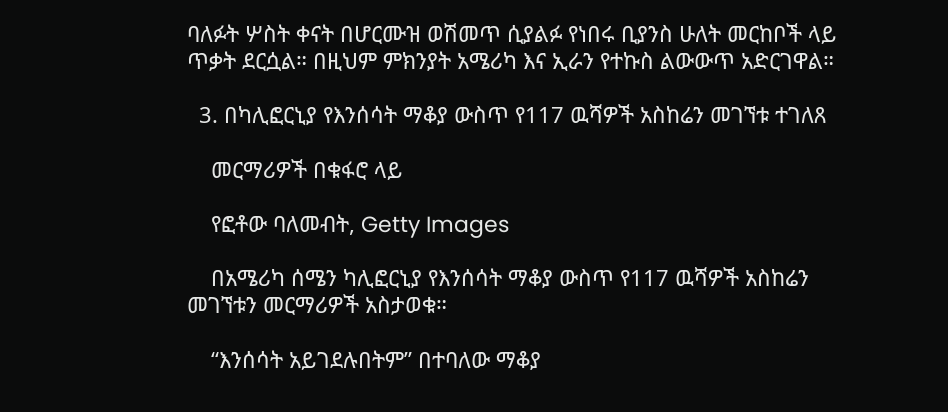ባለፉት ሦስት ቀናት በሆርሙዝ ወሽመጥ ሲያልፉ የነበሩ ቢያንስ ሁለት መርከቦች ላይ ጥቃት ደርሷል። በዚህም ምክንያት አሜሪካ እና ኢራን የተኩስ ልውውጥ አድርገዋል።

  3. በካሊፎርኒያ የእንሰሳት ማቆያ ውስጥ የ117 ዉሻዎች አስከሬን መገኘቱ ተገለጸ

    መርማሪዎች በቁፋሮ ላይ

    የፎቶው ባለመብት, Getty Images

    በአሜሪካ ሰሜን ካሊፎርኒያ የእንሰሳት ማቆያ ውስጥ የ117 ዉሻዎች አስከሬን መገኘቱን መርማሪዎች አስታወቁ።

    “እንሰሳት አይገደሉበትም” በተባለው ማቆያ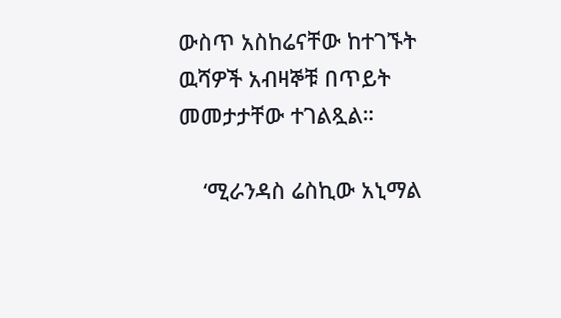ውስጥ አስከሬናቸው ከተገኙት ዉሻዎች አብዛኞቹ በጥይት መመታታቸው ተገልጿል።

    ‘ሚራንዳስ ሬስኪው አኒማል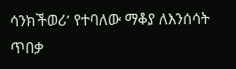ሳንክችወሪ’ የተባለው ማቆያ ለእንሰሳት ጥበቃ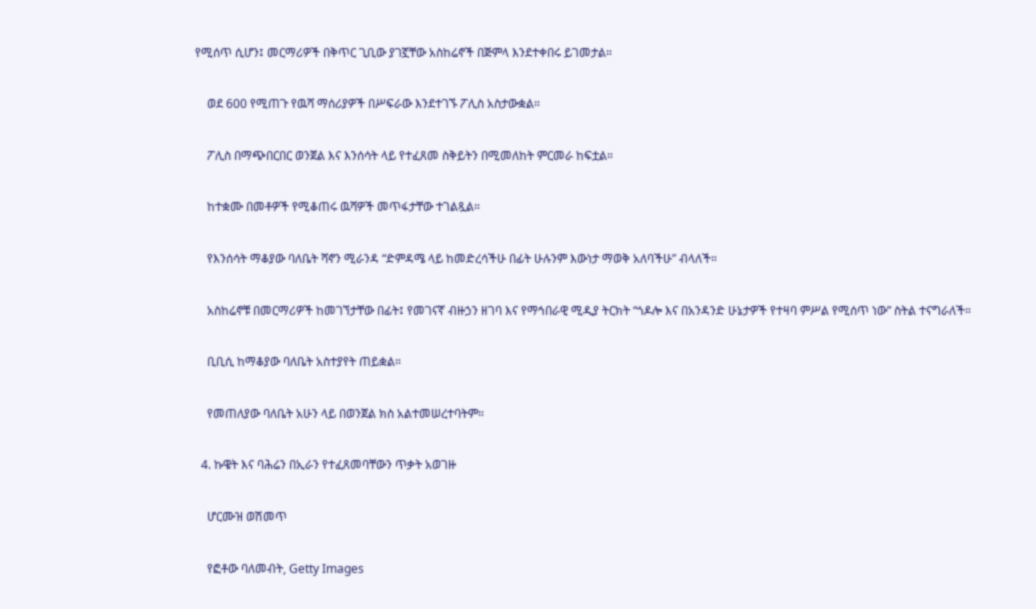የሚሰጥ ሲሆን፤ መርማሪዎች በቅጥር ጊቢው ያገኟቸው አስከሬኖች በጅምላ እንደተቀበሩ ይገመታል።

    ወደ 600 የሚጠጉ የዉሻ ማሰሪያዎች በሥፍራው እንደተገኙ ፖሊስ አስታውቋል።

    ፖሊስ በማጭበርበር ወንጀል እና እንሰሳት ላይ የተፈጸመ ስቅይትን በሚመለከት ምርመራ ከፍቷል።

    ከተቋሙ በመቶዎች የሚቆጠሩ ዉሻዎች መጥፋታቸው ተገልጿል።

    የእንሰሳት ማቆያው ባለቤት ሻኖን ሚራንዳ “ድምዳሜ ላይ ከመድረሳችሁ በፊት ሁሉንም እውነታ ማወቅ አለባችሁ” ብላለች።

    አስከሬኖቹ በመርማሪዎች ከመገኘታቸው በፊት፤ የመገናኛ ብዙኃን ዘገባ እና የማኅበራዊ ሚዲያ ትርክት “ጎዶሎ እና በአንዳንድ ሁኔታዎች የተዛባ ምሥል የሚሰጥ ነው” ስትል ተናግራለች።

    ቢቢሲ ከማቆያው ባለቤት አስተያየት ጠይቋል።

    የመጠለያው ባለቤት አሁን ላይ በወንጀል ክስ አልተመሠረተባትም።

  4. ኩዌት እና ባሕሬን በኢራን የተፈጸመባቸውን ጥቃት አወገዙ

    ሆርሙዝ ወሽመጥ

    የፎቶው ባለመብት, Getty Images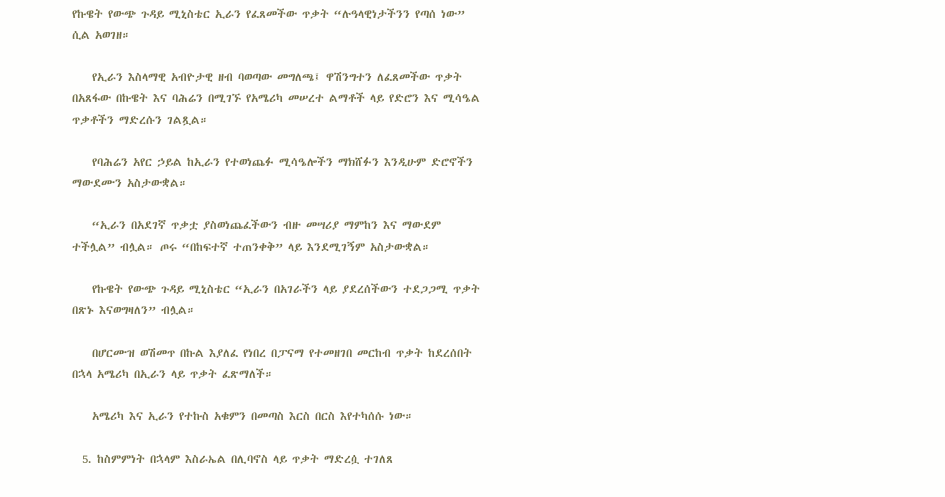የኩዌት የውጭ ጉዳይ ሚኒስቴር ኢራን የፈጸመችው ጥቃት “ሉዓላዊነታችንን የጣሰ ነው” ሲል አወገዘ።

    የኢራን እስላማዊ አብዮታዊ ዘብ ባወጣው መግለጫ፤ ዋሽንግተን ለፈጸመችው ጥቃት በአጸፋው በኩዌት እና ባሕሬን በሚገኙ የአሜሪካ መሠረተ ልማቶች ላይ የድሮን እና ሚሳዔል ጥቃቶችን ማድረሱን ገልጿል።

    የባሕሬን አየር ኃይል ከኢራን የተወነጨፉ ሚሳዔሎችን ማክሸፉን እንዲሁም ድሮኖችን ማውደሙን አስታውቋል።

    “ኢራን በአደገኛ ጥቃቷ ያስወነጨፈችውን ብዙ መሣሪያ ማምከን እና ማውደም ተችሏል” ብሏል። ጦሩ “በከፍተኛ ተጠንቀቅ” ላይ እንደሚገኝም አስታውቋል።

    የኩዌት የውጭ ጉዳይ ሚኒስቴር “ኢራን በአገራችን ላይ ያደረሰችውን ተደጋጋሚ ጥቃት በጽኑ እናወግዛለን” ብሏል።

    በሆርሙዝ ወሽመጥ በኩል እያለፈ የነበረ በፓናማ የተመዘገበ መርከብ ጥቃት ከደረሰበት በኋላ አሜሪካ በኢራን ላይ ጥቃት ፈጽማለች።

    አሜሪካ እና ኢራን የተኩስ አቁምን በመጣስ እርስ በርስ እየተካሰሱ ነው።

  5. ከስምምነት በኋላም እስራኤል በሊባኖስ ላይ ጥቃት ማድረሷ ተገለጸ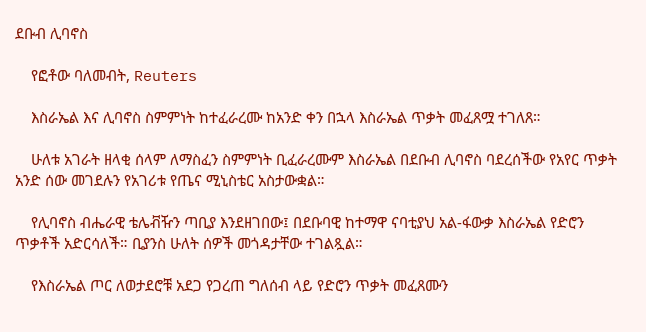ደቡብ ሊባኖስ

    የፎቶው ባለመብት, Reuters

    እስራኤል እና ሊባኖስ ስምምነት ከተፈራረሙ ከአንድ ቀን በኋላ እስራኤል ጥቃት መፈጸሟ ተገለጸ።

    ሁለቱ አገራት ዘላቂ ሰላም ለማስፈን ስምምነት ቢፈራረሙም እስራኤል በደቡብ ሊባኖስ ባደረሰችው የአየር ጥቃት አንድ ሰው መገደሉን የአገሪቱ የጤና ሚኒስቴር አስታውቋል።

    የሊባኖስ ብሔራዊ ቴሌቭዥን ጣቢያ እንደዘገበው፤ በደቡባዊ ከተማዋ ናባቲያህ አል-ፋውቃ እስራኤል የድሮን ጥቃቶች አድርሳለች። ቢያንስ ሁለት ሰዎች መጎዳታቸው ተገልጿል።

    የእስራኤል ጦር ለወታደሮቹ አደጋ የጋረጠ ግለሰብ ላይ የድሮን ጥቃት መፈጸሙን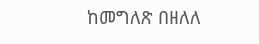ከመግለጽ በዘለለ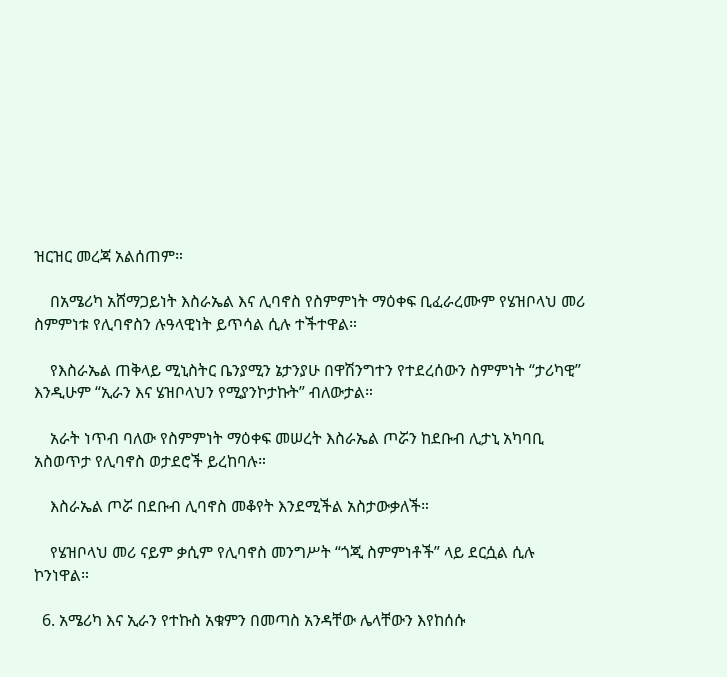ዝርዝር መረጃ አልሰጠም።

    በአሜሪካ አሸማጋይነት እስራኤል እና ሊባኖስ የስምምነት ማዕቀፍ ቢፈራረሙም የሄዝቦላህ መሪ ስምምነቱ የሊባኖስን ሉዓላዊነት ይጥሳል ሲሉ ተችተዋል።

    የእስራኤል ጠቅላይ ሚኒስትር ቤንያሚን ኔታንያሁ በዋሽንግተን የተደረሰውን ስምምነት “ታሪካዊ” እንዲሁም “ኢራን እና ሄዝቦላህን የሚያንኮታኩት” ብለውታል።

    አራት ነጥብ ባለው የስምምነት ማዕቀፍ መሠረት እስራኤል ጦሯን ከደቡብ ሊታኒ አካባቢ አስወጥታ የሊባኖስ ወታደሮች ይረከባሉ።

    እስራኤል ጦሯ በደቡብ ሊባኖስ መቆየት እንደሚችል አስታውቃለች።

    የሄዝቦላህ መሪ ናይም ቃሲም የሊባኖስ መንግሥት “ጎጂ ስምምነቶች” ላይ ደርሷል ሲሉ ኮንነዋል።

  6. አሜሪካ እና ኢራን የተኩስ አቁምን በመጣስ አንዳቸው ሌላቸውን እየከሰሱ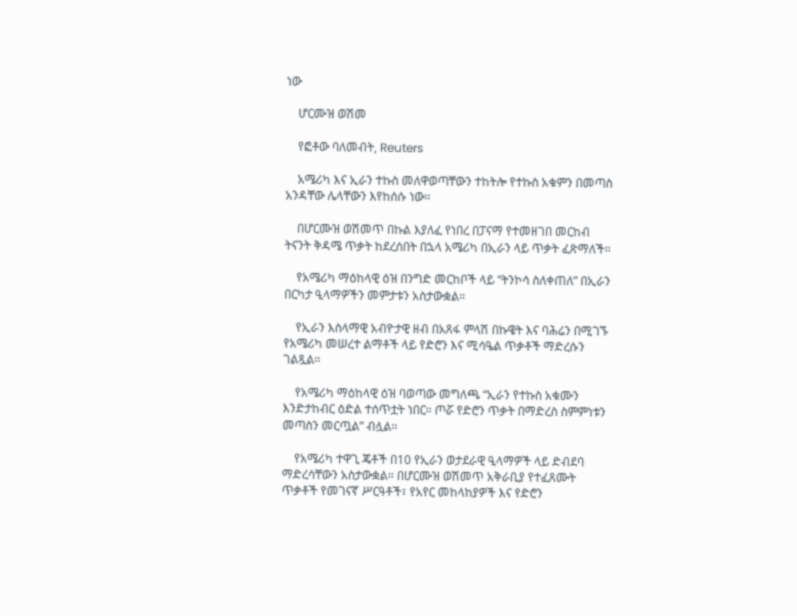ነው

    ሆርሙዝ ወሽመ

    የፎቶው ባለመብት, Reuters

    አሜሪካ እና ኢራን ተኩስ መለዋወጣቸውን ተከትሎ የተኩስ አቁምን በመጣስ አንዳቸው ሌላቸውን እየከሰሱ ነው።

    በሆርሙዝ ወሽመጥ በኩል እያለፈ የነበረ በፓናማ የተመዘገበ መርከብ ትናንት ቅዳሜ ጥቃት ከደረሰበት በኋላ አሜሪካ በኢራን ላይ ጥቃት ፈጽማለች።

    የአሜሪካ ማዕከላዊ ዕዝ በንግድ መርከቦች ላይ “ትንኮሳ ስለቀጠለ” በኢራን በርካታ ዒላማዎችን መምታቱን አስታውቋል።

    የኢራን እስላማዊ አብዮታዊ ዘብ በአጸፋ ምላሽ በኩዌት እና ባሕሬን በሚገኙ የአሜሪካ መሠረተ ልማቶች ላይ የድሮን እና ሚሳዔል ጥቃቶች ማድረሱን ገልጿል።

    የአሜሪካ ማዕከላዊ ዕዝ ባወጣው መግለጫ “ኢራን የተኩስ አቁሙን እንድታከብር ዕድል ተሰጥቷት ነበር። ጦሯ የድሮን ጥቃት በማድረስ ስምምነቱን መጣስን መርጧል” ብሏል።

    የአሜሪካ ተዋጊ ጄቶች በ10 የኢራን ወታደራዊ ዒላማዎች ላይ ድብደባ ማድረሳቸውን አስታውቋል። በሆርሙዝ ወሽመጥ አቅራቢያ የተፈጸሙት ጥቃቶች የመገናኛ ሥርዓቶች፣ የአየር መከላከያዎች እና የድሮን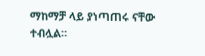ማከማቻ ላይ ያነጣጠሩ ናቸው ተብሏል።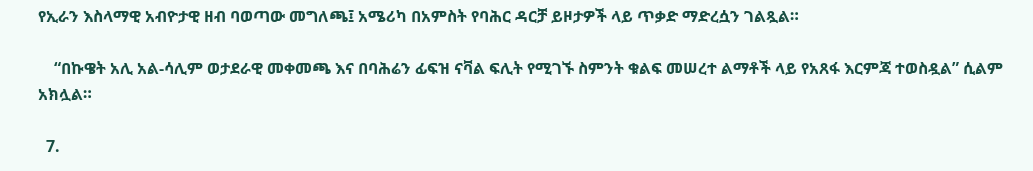የኢራን እስላማዊ አብዮታዊ ዘብ ባወጣው መግለጫ፤ አሜሪካ በአምስት የባሕር ዳርቻ ይዞታዎች ላይ ጥቃድ ማድረሷን ገልጿል።

    “በኩዌት አሊ አል-ሳሊም ወታደራዊ መቀመጫ እና በባሕሬን ፊፍዝ ናቫል ፍሊት የሚገኙ ስምንት ቁልፍ መሠረተ ልማቶች ላይ የአጸፋ እርምጃ ተወስዷል” ሲልም አክሏል።

  7.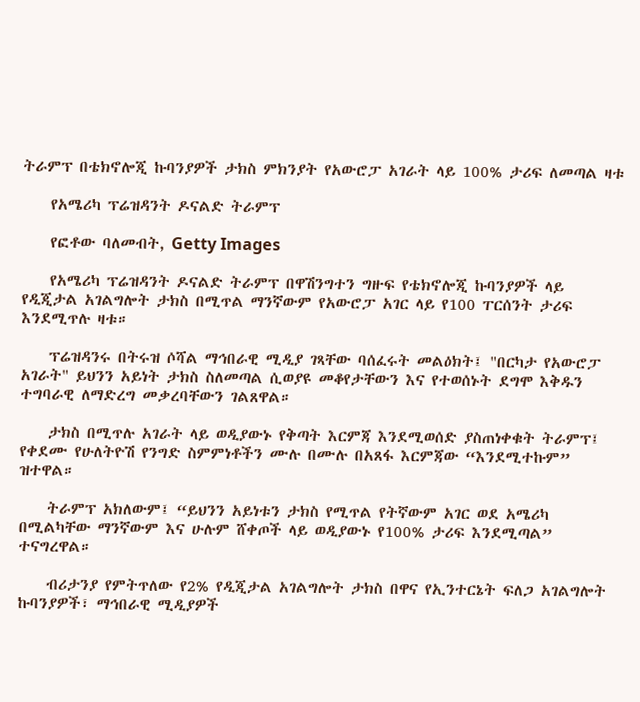ትራምፕ በቴክኖሎጂ ኩባንያዎች ታክስ ምክንያት የአውሮፓ አገራት ላይ 100% ታሪፍ ለመጣል ዛቱ

    የአሜሪካ ፕሬዝዳንት ዶናልድ ትራምፕ

    የፎቶው ባለመብት, Getty Images

    የአሜሪካ ፕሬዝዳንት ዶናልድ ትራምፕ በዋሽንግተን ግዙፍ የቴክኖሎጂ ኩባንያዎች ላይ የዲጂታል አገልግሎት ታክስ በሚጥል ማንኛውም የአውሮፓ አገር ላይ የ100 ፐርሰንት ታሪፍ እንደሚጥሉ ዛቱ።

    ፕሬዝዳንሩ በትሩዝ ሶሻል ማኅበራዊ ሚዲያ ገጻቸው ባሰፈሩት መልዕክት፤ "በርካታ የአውሮፓ አገራት" ይህንን አይነት ታክስ ስለመጣል ሲወያዩ መቆየታቸውን እና የተወሰኑት ደግሞ እቅዱን ተግባራዊ ለማድረግ መቃረባቸውን ገልጸዋል።

    ታክስ በሚጥሉ አገራት ላይ ወዲያውኑ የቅጣት እርምጃ እንደሚወሰድ ያስጠነቀቁት ትራምፕ፤ የቀደሙ የሁለትዮሽ የንግድ ስምምነቶችን ሙሉ በሙሉ በአጸፋ እርምጃው “እንደሚተኩም” ዝተዋል።

    ትራምፕ አክለውም፤ “ይህንን አይነቱን ታክስ የሚጥል የትኛውም አገር ወደ አሜሪካ በሚልካቸው ማንኛውም እና ሁሉም ሸቀጦች ላይ ወዲያውኑ የ100% ታሪፍ እንደሚጣል” ተናግረዋል።

    ብሪታንያ የምትጥለው የ2% የዲጂታል አገልግሎት ታክስ በዋና የኢንተርኔት ፍለጋ አገልግሎት ኩባንያዎች፣ ማኅበራዊ ሚዲያዎች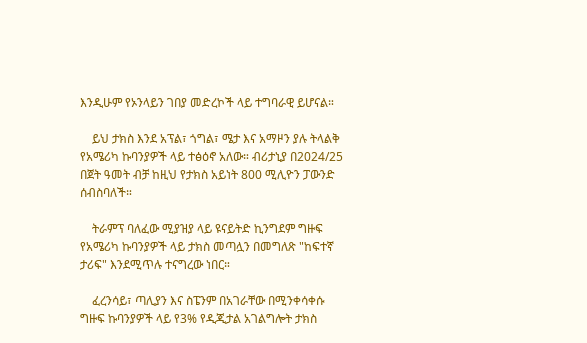እንዲሁም የኦንላይን ገበያ መድረኮች ላይ ተግባራዊ ይሆናል።

    ይህ ታክስ እንደ አፕል፣ ጎግል፣ ሜታ እና አማዞን ያሉ ትላልቅ የአሜሪካ ኩባንያዎች ላይ ተፅዕኖ አለው። ብሪታኒያ በ2024/25 በጀት ዓመት ብቻ ከዚህ የታክስ አይነት 800 ሚሊዮን ፓውንድ ሰብስባለች።

    ትራምፕ ባለፈው ሚያዝያ ላይ ዩናይትድ ኪንግደም ግዙፍ የአሜሪካ ኩባንያዎች ላይ ታክስ መጣሏን በመግለጽ "ከፍተኛ ታሪፍ" እንደሚጥሉ ተናግረው ነበር።

    ፈረንሳይ፣ ጣሊያን እና ስፔንም በአገራቸው በሚንቀሳቀሱ ግዙፍ ኩባንያዎች ላይ የ3% የዲጂታል አገልግሎት ታክስ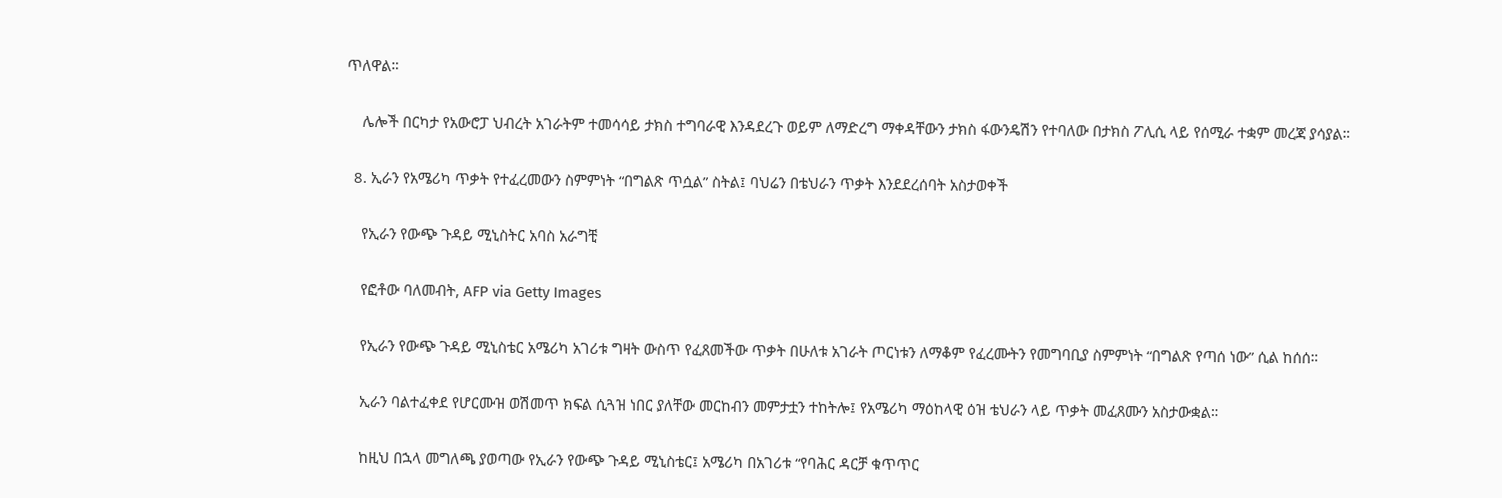ጥለዋል።

    ሌሎች በርካታ የአውሮፓ ህብረት አገራትም ተመሳሳይ ታክስ ተግባራዊ እንዳደረጉ ወይም ለማድረግ ማቀዳቸውን ታክስ ፋውንዴሽን የተባለው በታክስ ፖሊሲ ላይ የሰሚራ ተቋም መረጃ ያሳያል።

  8. ኢራን የአሜሪካ ጥቃት የተፈረመውን ስምምነት “በግልጽ ጥሷል” ስትል፤ ባህሬን በቴህራን ጥቃት እንደደረሰባት አስታወቀች

    የኢራን የውጭ ጉዳይ ሚኒስትር አባስ አራግቺ

    የፎቶው ባለመብት, AFP via Getty Images

    የኢራን የውጭ ጉዳይ ሚኒስቴር አሜሪካ አገሪቱ ግዛት ውስጥ የፈጸመችው ጥቃት በሁለቱ አገራት ጦርነቱን ለማቆም የፈረሙትን የመግባቢያ ስምምነት “በግልጽ የጣሰ ነው” ሲል ከሰሰ።

    ኢራን ባልተፈቀደ የሆርሙዝ ወሽመጥ ክፍል ሲጓዝ ነበር ያለቸው መርከብን መምታቷን ተከትሎ፤ የአሜሪካ ማዕከላዊ ዕዝ ቴህራን ላይ ጥቃት መፈጸሙን አስታውቋል።

    ከዚህ በኋላ መግለጫ ያወጣው የኢራን የውጭ ጉዳይ ሚኒስቴር፤ አሜሪካ በአገሪቱ “የባሕር ዳርቻ ቁጥጥር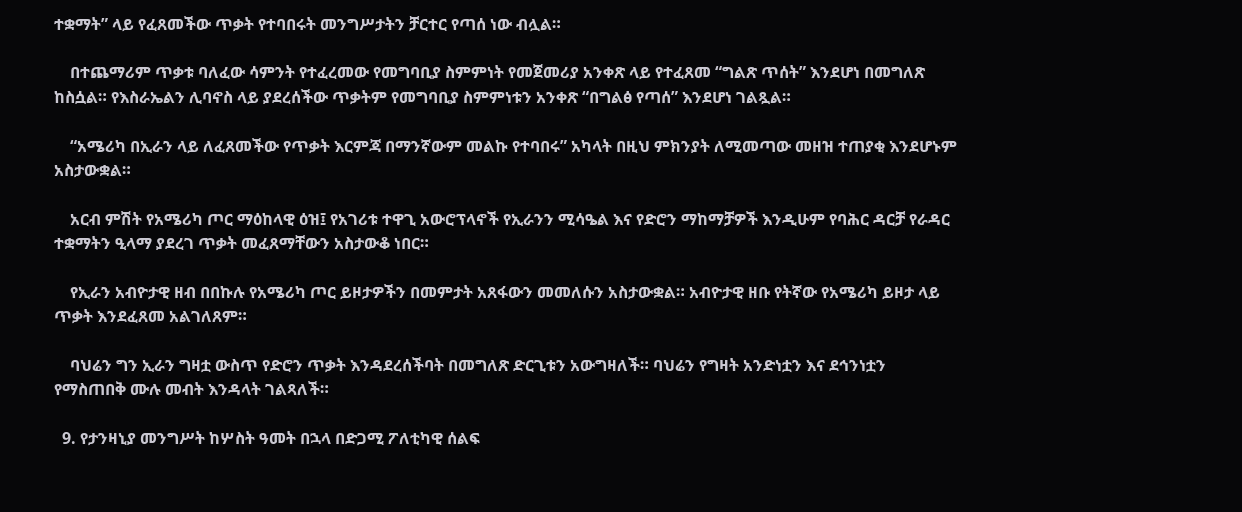ተቋማት” ላይ የፈጸመችው ጥቃት የተባበሩት መንግሥታትን ቻርተር የጣሰ ነው ብሏል።

    በተጨማሪም ጥቃቱ ባለፈው ሳምንት የተፈረመው የመግባቢያ ስምምነት የመጀመሪያ አንቀጽ ላይ የተፈጸመ “ግልጽ ጥሰት” እንደሆነ በመግለጽ ከስሷል። የእስራኤልን ሊባኖስ ላይ ያደረሰችው ጥቃትም የመግባቢያ ስምምነቱን አንቀጽ “በግልፅ የጣሰ” እንደሆነ ገልጿል።

    “አሜሪካ በኢራን ላይ ለፈጸመችው የጥቃት እርምጃ በማንኛውም መልኩ የተባበሩ” አካላት በዚህ ምክንያት ለሚመጣው መዘዝ ተጠያቂ እንደሆኑም አስታውቋል።

    አርብ ምሽት የአሜሪካ ጦር ማዕከላዊ ዕዝ፤ የአገሪቱ ተዋጊ አውሮፕላኖች የኢራንን ሚሳዔል እና የድሮን ማከማቻዎች እንዲሁም የባሕር ዳርቻ የራዳር ተቋማትን ዒላማ ያደረገ ጥቃት መፈጸማቸውን አስታውቆ ነበር።

    የኢራን አብዮታዊ ዘብ በበኩሉ የአሜሪካ ጦር ይዞታዎችን በመምታት አጸፋውን መመለሱን አስታውቋል። አብዮታዊ ዘቡ የትኛው የአሜሪካ ይዞታ ላይ ጥቃት እንደፈጸመ አልገለጸም።

    ባህሬን ግን ኢራን ግዛቷ ውስጥ የድሮን ጥቃት እንዳደረሰችባት በመግለጽ ድርጊቱን አውግዛለች። ባህሬን የግዛት አንድነቷን እና ደኅንነቷን የማስጠበቅ ሙሉ መብት እንዳላት ገልጻለች።

  9. የታንዛኒያ መንግሥት ከሦስት ዓመት በኋላ በድጋሚ ፖለቲካዊ ሰልፍ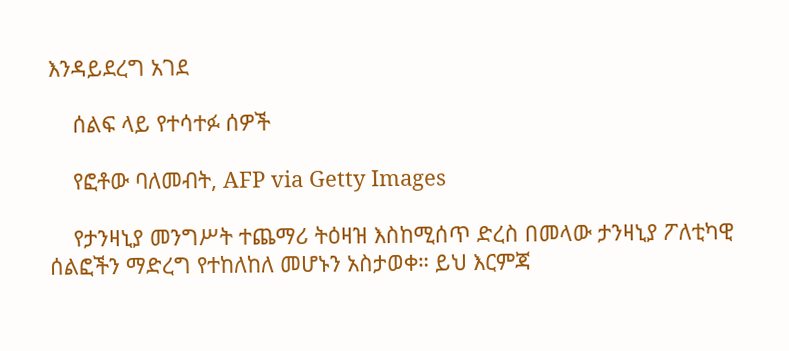እንዳይደረግ አገደ

    ሰልፍ ላይ የተሳተፉ ሰዎች

    የፎቶው ባለመብት, AFP via Getty Images

    የታንዛኒያ መንግሥት ተጨማሪ ትዕዛዝ እስከሚሰጥ ድረስ በመላው ታንዛኒያ ፖለቲካዊ ሰልፎችን ማድረግ የተከለከለ መሆኑን አስታወቀ። ይህ እርምጃ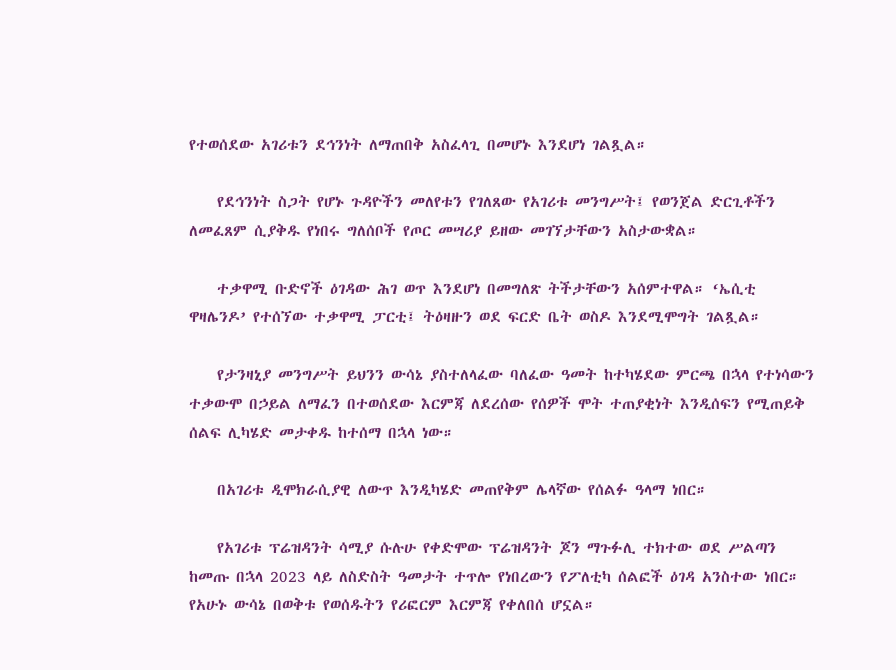የተወሰደው አገሪቱን ደኅንነት ለማጠበቅ አስፈላጊ በመሆኑ እንደሆነ ገልጿል።

    የደኅንነት ስጋት የሆኑ ጉዳዮችን መለየቱን የገለጸው የአገሪቱ መንግሥት፤ የወንጀል ድርጊቶችን ለመፈጸም ሲያቅዱ የነበሩ ግለሰቦች የጦር መሣሪያ ይዘው መገኘታቸውን አስታውቋል።

    ተቃዋሚ ቡድኖች ዕገዳው ሕገ ወጥ እንደሆነ በመግለጽ ትችታቸውን አሰምተዋል። ‘ኤሲቲ ዋዛሌንዶ’ የተሰኘው ተቃዋሚ ፓርቲ፤ ትዕዛዙን ወደ ፍርድ ቤት ወስዶ እንደሚሞግት ገልጿል።

    የታንዛኒያ መንግሥት ይህንን ውሳኔ ያስተለላፈው ባለፈው ዓመት ከተካሄደው ምርጫ በኋላ የተነሳውን ተቃውሞ በኃይል ለማፈን በተወሰደው እርምጃ ለደረሰው የሰዎች ሞት ተጠያቂነት እንዲሰፍን የሚጠይቅ ሰልፍ ሊካሄድ መታቀዱ ከተሰማ በኋላ ነው።

    በአገሪቱ ዲሞክራሲያዊ ለውጥ እንዲካሄድ መጠየቅም ሌላኛው የሰልፉ ዓላማ ነበር።

    የአገሪቱ ፕሬዝዳንት ሳሚያ ሱሉሁ የቀድሞው ፕሬዝዳንት ጆን ማጉፉሊ ተክተው ወደ ሥልጣን ከመጡ በኋላ 2023 ላይ ለስድስት ዓመታት ተጥሎ የነበረውን የፖለቲካ ሰልፎች ዕገዳ አንስተው ነበር። የአሁኑ ውሳኔ በወቅቱ የወሰዱትን የሪፎርም እርምጃ የቀለበሰ ሆኗል።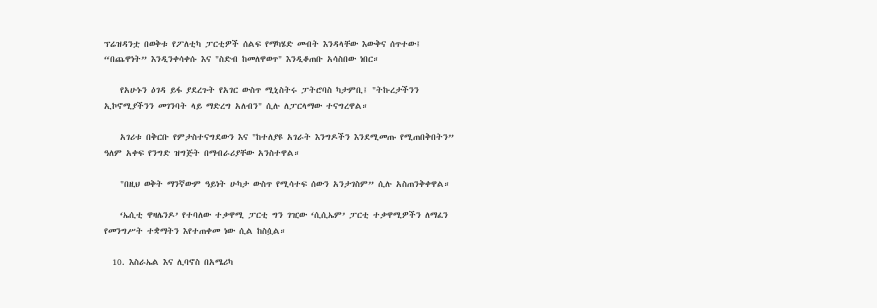ፕሬዝዳንቷ በወቅቱ የፖለቲካ ፓርቲዎች ሰልፍ የማካሄድ መብት እንዳላቸው እውቅና ሰጥተው፤ “በጨዋነት” እንዲንቀሳቀሱ እና "ስድብ ከመለዋወጥ" እንዲቆጠቡ አሳስበው ነበር።

    የአሁኑን ዕገዳ ይፋ ያደረጉት የአገር ውስጥ ሚኒስትሩ ፓትሮባስ ካታምቢ፤ "ትኩረታችንን ኢኮኖሚያችንን መገንባት ላይ ማድረግ አለብን" ሲሉ ለፓርላማው ተናግረዋል።

    አገሪቱ በቅርቡ የምታስተናግደውን እና "ከተለያዩ አገራት እንግዶችን እንደሚመጡ የሚጠበቅበትን” ዓለም አቀፍ የንግድ ዝግጅት በማብራሪያቸው አንስተዋል።

    "በዚህ ወቅት ማንኛውም ዓይነት ሁካታ ውስጥ የሚሳተፍ ሰውን አንታገስም” ሲሉ አስጠንቅቀዋል።

    ‘ኤሲቲ ዋዛሌንዶ’ የተባለው ተቃዋሚ ፓርቲ ግን ገዢው ‘ሲሲኤም’ ፓርቲ ተቃዋሚዎችን ለማፈን የመንግሥት ተቋማትን እየተጠቀመ ነው ሲል ከስሷል።

  10. እስራኤል እና ሊባኖስ በአሜሪካ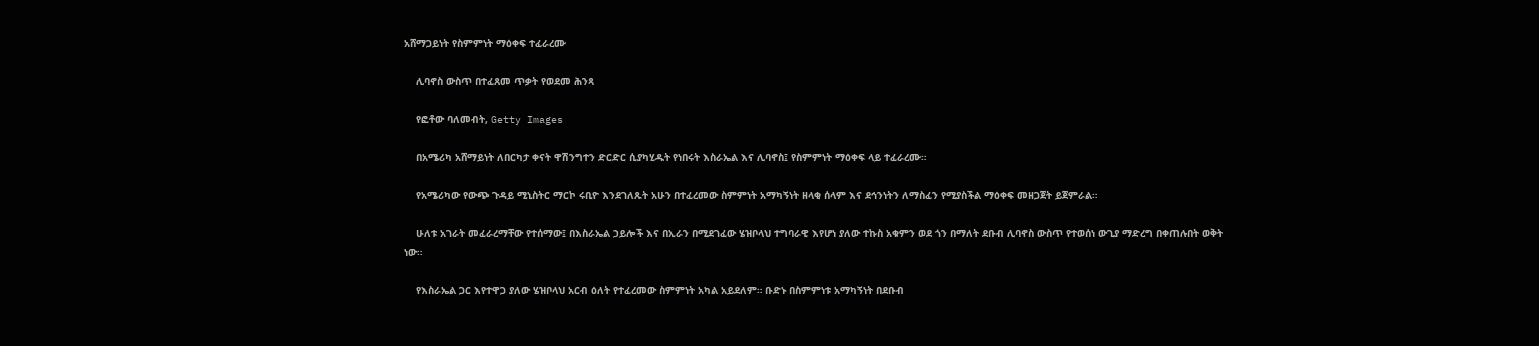አሸማጋይነት የስምምነት ማዕቀፍ ተፈራረሙ

    ሊባኖስ ውስጥ በተፈጸመ ጥቃት የወደመ ሕንጻ

    የፎቶው ባለመብት, Getty Images

    በአሜሪካ አሸማይነት ለበርካታ ቀናት ዋሽንግተን ድርድር ሲያካሂዱት የነበሩት እስራኤል እና ሊባኖስ፤ የስምምነት ማዕቀፍ ላይ ተፈራረሙ።

    የአሜሪካው የውጭ ጉዳይ ሚኒስትር ማርኮ ሩቢዮ እንደገለጹት አሁን በተፈረመው ስምምነት አማካኝነት ዘላቂ ሰላም እና ደኅንነትን ለማስፈን የሚያስችል ማዕቀፍ መዘጋጀት ይጀምራል።

    ሁለቱ አገራት መፈራረማቸው የተሰማው፤ በእስራኤል ኃይሎች እና በኢራን በሚደገፈው ሄዝቦላህ ተግባራዊ እየሆነ ያለው ተኩስ አቁምን ወደ ጎን በማለት ደቡብ ሊባኖስ ውስጥ የተወሰነ ውጊያ ማድረግ በቀጠሉበት ወቅት ነው።

    የእስራኤል ጋር እየተዋጋ ያለው ሄዝቦላህ አርብ ዕለት የተፈረመው ስምምነት አካል አይደለም። ቡድኑ በስምምነቱ አማካኝነት በደቡብ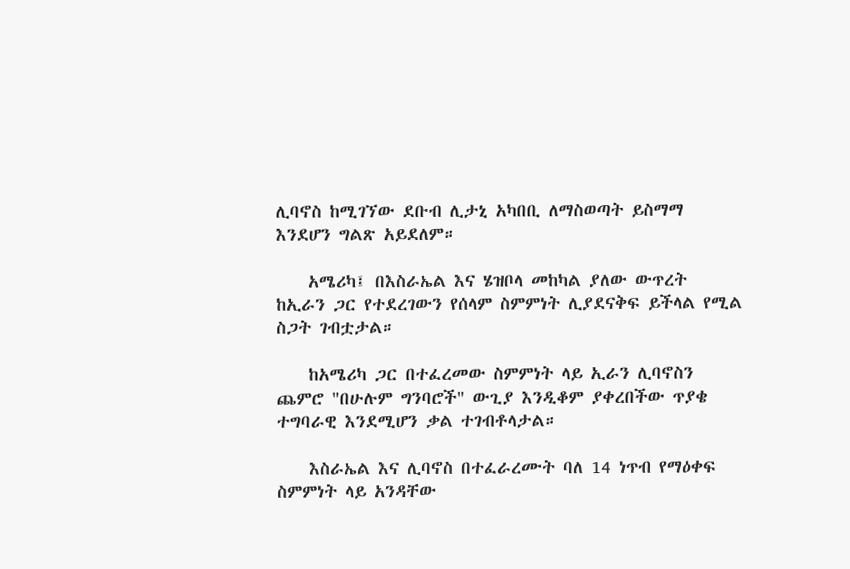ሊባኖስ ከሚገኘው ደቡብ ሊታኒ አካበቢ ለማስወጣት ይስማማ እንደሆን ግልጽ አይደለም።

    አሜሪካ፤ በእስራኤል እና ሄዝቦላ መከካል ያለው ውጥረት ከኢራን ጋር የተደረገውን የሰላም ስምምነት ሊያደናቅፍ ይችላል የሚል ስጋት ገብቷታል።

    ከአሜሪካ ጋር በተፈረመው ስምምነት ላይ ኢራን ሊባኖስን ጨምሮ "በሁሉም ግንባሮች" ውጊያ እንዲቆም ያቀረበችው ጥያቄ ተግባራዊ እንደሚሆን ቃል ተገብቶላታል።

    እስራኤል እና ሊባኖስ በተፈራረሙት ባለ 14 ነጥብ የማዕቀፍ ስምምነት ላይ አንዳቸው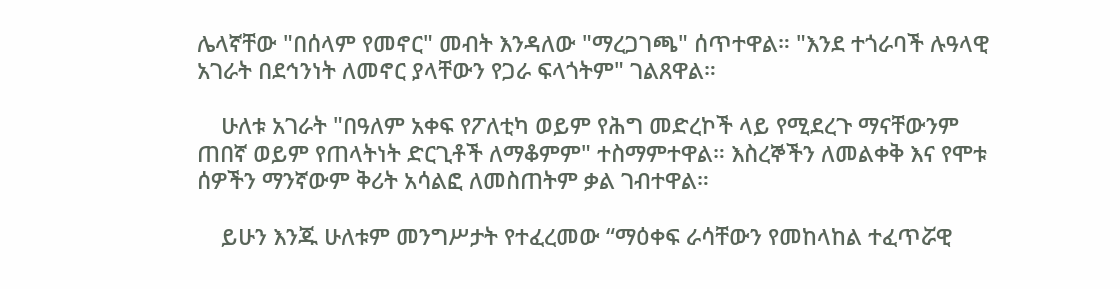ሌላኛቸው "በሰላም የመኖር" መብት እንዳለው "ማረጋገጫ" ሰጥተዋል። "እንደ ተጎራባች ሉዓላዊ አገራት በደኅንነት ለመኖር ያላቸውን የጋራ ፍላጎትም" ገልጸዋል።

    ሁለቱ አገራት "በዓለም አቀፍ የፖለቲካ ወይም የሕግ መድረኮች ላይ የሚደረጉ ማናቸውንም ጠበኛ ወይም የጠላትነት ድርጊቶች ለማቆምም" ተስማምተዋል። እስረኞችን ለመልቀቅ እና የሞቱ ሰዎችን ማንኛውም ቅሪት አሳልፎ ለመስጠትም ቃል ገብተዋል።

    ይሁን እንጁ ሁለቱም መንግሥታት የተፈረመው “ማዕቀፍ ራሳቸውን የመከላከል ተፈጥሯዊ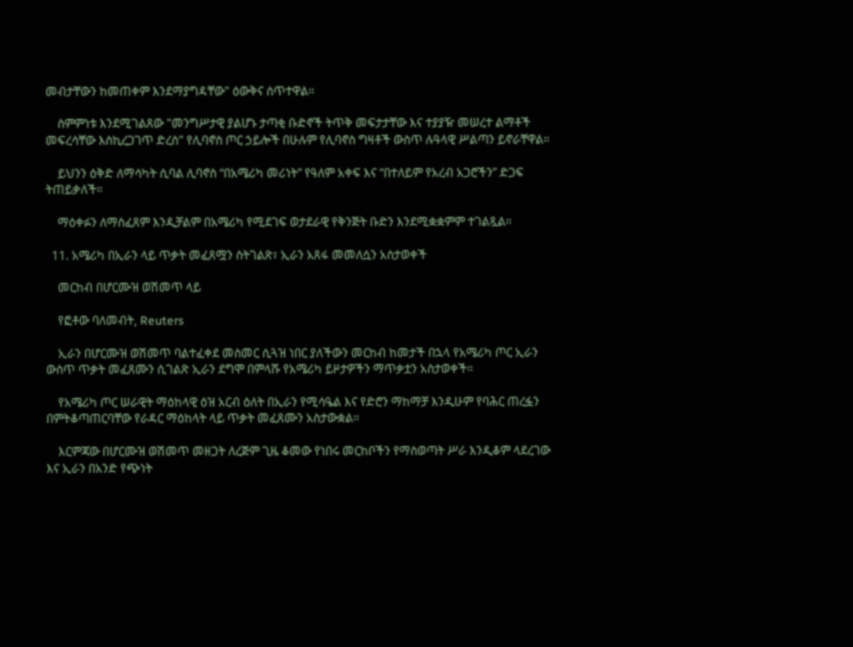መብታቸውን ከመጠቀም እንደማያግዳቸው" ዕውቅና ሰጥተዋል።

    ስምምነቱ እንደሚገልጸው "መንግሥታዊ ያልሆኑ ታጣቂ ቡድኖች ትጥቅ መፍታታቸው እና ተያያዥ መሠረተ ልማቶች መፍረሳቸው እስኪረጋገጥ ድረስ" የሊባኖስ ጦር ኃይሎች በሁሉም የሊባኖስ ግዛቶች ውስጥ ሉዓላዊ ሥልጣን ይኖራቸዋል።

    ይህንን ዕቅድ ለማሳካት ሲባል ሊባኖስ “በአሜሪካ መሪነት” የዓለም አቀፍ እና “በተለይም የአረብ አጋሮችን” ድጋፍ ትጠይቃለች።

    ማዕቀፉን ለማስፈጸም እንዲቻልም በአሜሪካ የሚደገፍ ወታደራዊ የቅንጅት ቡድን እንደሚቋቋምም ተገልጿል።

  11. አሜሪካ በኢራን ላይ ጥቃት መፈጸሟን ስትገልጽ፣ ኢራን አጸፋ መመለሷን አስታወቀች

    መርከብ በሆርሙዝ ወሽመጥ ላይ

    የፎቶው ባለመብት, Reuters

    ኢራን በሆርሙዝ ወሽመጥ ባልተፈቀደ መስመር ሲጓዝ ነበር ያለችውን መርከብ ከመታች በኋላ የአሜሪካ ጦር ኢራን ውስጥ ጥቃት መፈጸሙን ሲገልጽ ኢራን ደግሞ በምላሹ የአሜሪካ ይዞታዎችን ማጥቃቷን አስታወቀች።

    የአሜሪካ ጦር ሠራዊት ማዕከላዊ ዕዝ አርብ ዕለት በኢራን የሚሳዔል እና የድሮን ማከማቻ እንዲሁም የባሕር ጠረፏን በምትቆጣጠርባቸው የራዳር ማዕከላት ላይ ጥቃት መፈጸሙን አስታውቋል።

    እርምጃው በሆርሙዝ ወሽመጥ መዘጋት ለረጅም ጊዜ ቆመው የነበሩ መርከቦችን የማስወጣት ሥራ እንዲቆም ላደረገው እና ኢራን በአንድ የጭነት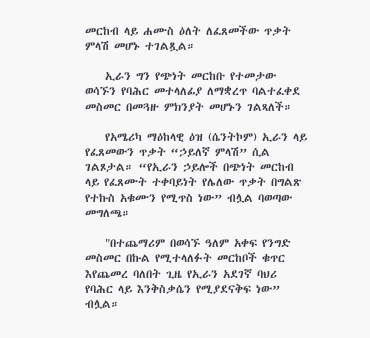መርከብ ላይ ሐሙስ ዕለት ለፈጸመችው ጥቃት ምላሽ መሆኑ ተገልጿል።

    ኢራን ግን የጭነት መርከቡ የተመታው ወሳኙን የባሕር መተላለፊያ ለማቋረጥ ባልተፈቀደ መስመር በመጓዙ ምክንያት መሆኑን ገልጻለች።

    የአሜሪካ ማዕከላዊ ዕዝ (ሴንትኮም) ኢራን ላይ የፈጸመውን ጥቃት “ኃይለኛ ምላሽ” ሲል ገልጾታል። “የኢራን ኃይሎች በጭነት መርከብ ላይ የፈጸሙት ተቀባይነት የሌለው ጥቃት በግልጽ የተኩስ አቁሙን የሚጥስ ነው” ብሏል ባወጣው መግለጫ።

    "በተጨማሪም በወሳኙ ዓለም አቀፍ የንግድ መስመር በኩል የሚተላለፉት መርከቦች ቁጥር እየጨመረ ባለበት ጊዜ የኢራን አደገኛ ባህሪ የባሕር ላይ እንቅስቃሴን የሚያደናቅፍ ነው” ብሏል።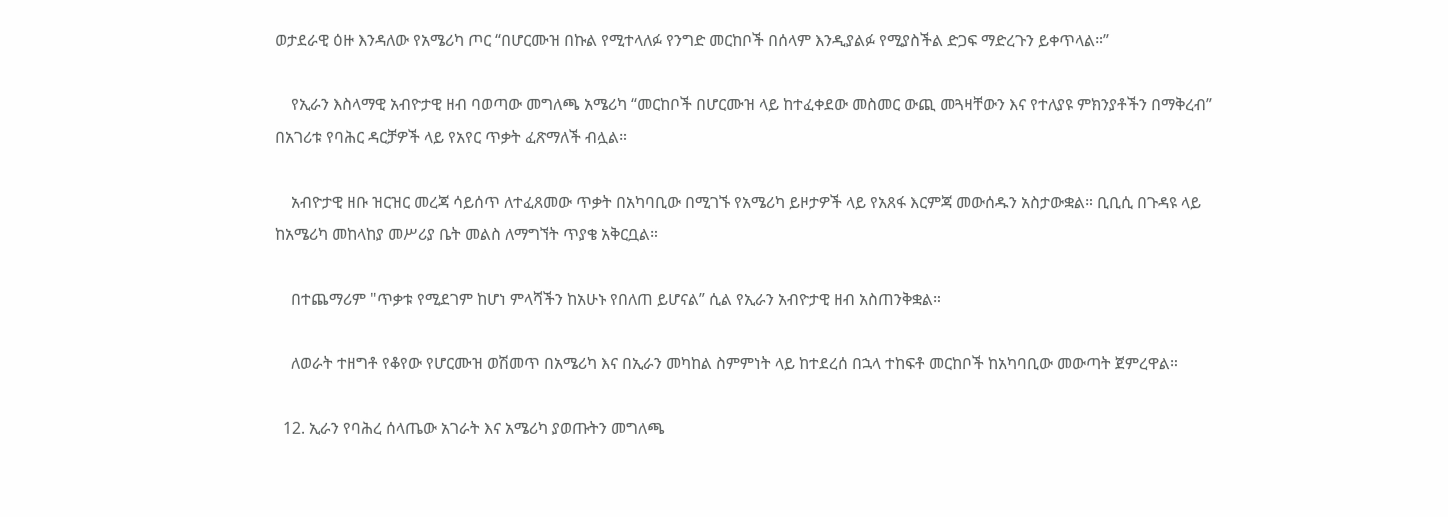ወታደራዊ ዕዙ እንዳለው የአሜሪካ ጦር “በሆርሙዝ በኩል የሚተላለፉ የንግድ መርከቦች በሰላም እንዲያልፉ የሚያስችል ድጋፍ ማድረጉን ይቀጥላል።”

    የኢራን እስላማዊ አብዮታዊ ዘብ ባወጣው መግለጫ አሜሪካ “መርከቦች በሆርሙዝ ላይ ከተፈቀደው መስመር ውጪ መጓዛቸውን እና የተለያዩ ምክንያቶችን በማቅረብ” በአገሪቱ የባሕር ዳርቻዎች ላይ የአየር ጥቃት ፈጽማለች ብሏል።

    አብዮታዊ ዘቡ ዝርዝር መረጃ ሳይሰጥ ለተፈጸመው ጥቃት በአካባቢው በሚገኙ የአሜሪካ ይዞታዎች ላይ የአጸፋ እርምጃ መውሰዱን አስታውቋል። ቢቢሲ በጉዳዩ ላይ ከአሜሪካ መከላከያ መሥሪያ ቤት መልስ ለማግኘት ጥያቄ አቅርቧል።

    በተጨማሪም "ጥቃቱ የሚደገም ከሆነ ምላሻችን ከአሁኑ የበለጠ ይሆናል” ሲል የኢራን አብዮታዊ ዘብ አስጠንቅቋል።

    ለወራት ተዘግቶ የቆየው የሆርሙዝ ወሽመጥ በአሜሪካ እና በኢራን መካከል ስምምነት ላይ ከተደረሰ በኋላ ተከፍቶ መርከቦች ከአካባቢው መውጣት ጀምረዋል።

  12. ኢራን የባሕረ ሰላጤው አገራት እና አሜሪካ ያወጡትን መግለጫ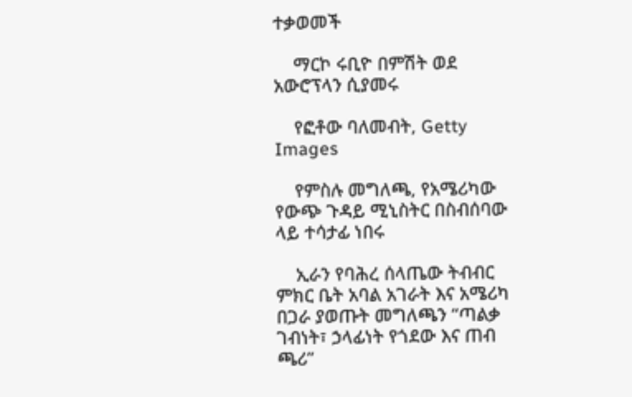ተቃወመች

    ማርኮ ሩቢዮ በምሽት ወደ አውሮፕላን ሲያመሩ

    የፎቶው ባለመብት, Getty Images

    የምስሉ መግለጫ, የአሜሪካው የውጭ ጉዳይ ሚኒስትር በስብሰባው ላይ ተሳታፊ ነበሩ

    ኢራን የባሕረ ሰላጤው ትብብር ምክር ቤት አባል አገራት እና አሜሪካ በጋራ ያወጡት መግለጫን “ጣልቃ ገብነት፣ ኃላፊነት የጎደው እና ጠብ ጫሪ”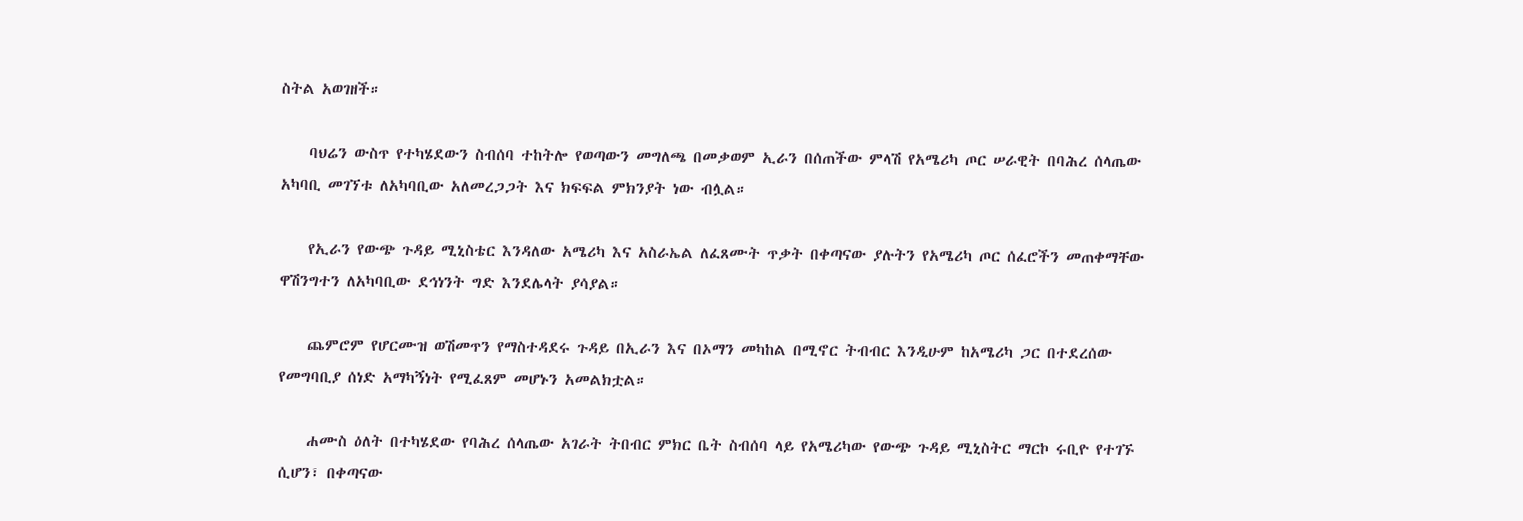ስትል አወገዘች።

    ባህሬን ውስጥ የተካሄደውን ስብሰባ ተከትሎ የወጣውን መግለጫ በመቃወም ኢራን በሰጠችው ምላሽ የአሜሪካ ጦር ሠራዊት በባሕረ ሰላጤው አካባቢ መገኘቱ ለአካባቢው አለመረጋጋት እና ክፍፍል ምክንያት ነው ብሏል።

    የኢራን የውጭ ጉዳይ ሚኒስቴር እንዳለው አሜሪካ እና አስራኤል ለፈጸሙት ጥቃት በቀጣናው ያሉትን የአሜሪካ ጦር ሰፈሮችን መጠቀማቸው ዋሽንግተን ለአካባቢው ደኅነንት ግድ እንደሌላት ያሳያል።

    ጨምሮም የሆርሙዝ ወሽመጥን የማስተዳደሩ ጉዳይ በኢራን እና በኦማን መካከል በሚኖር ትብብር እንዲሁም ከአሜሪካ ጋር በተደረሰው የመግባቢያ ሰነድ አማካኝነት የሚፈጸም መሆኑን አመልክቷል።

    ሐሙስ ዕለት በተካሄደው የባሕረ ሰላጤው አገራት ትበብር ምክር ቤት ስብሰባ ላይ የአሜሪካው የውጭ ጉዳይ ሚኒስትር ማርኮ ሩቢዮ የተገኙ ሲሆን፣ በቀጣናው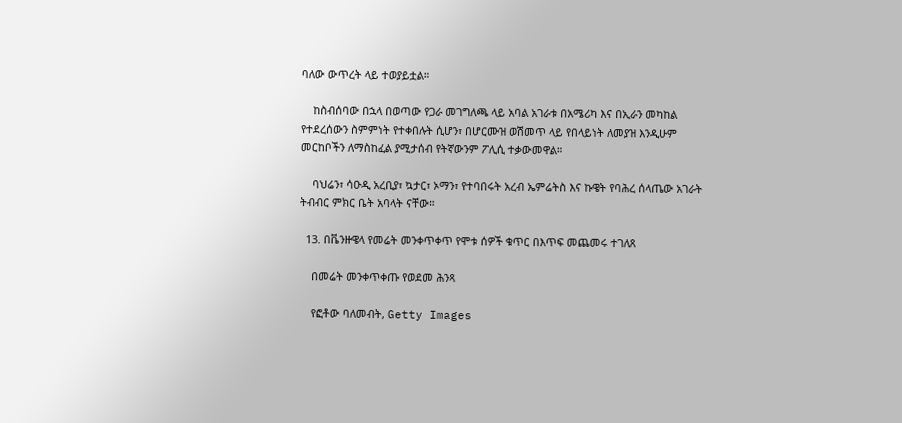ባለው ውጥረት ላይ ተወያይቷል።

    ከስብሰባው በኋላ በወጣው የጋራ መገግለጫ ላይ አባል አገራቱ በአሜሪካ እና በኢራን መካከል የተደረሰውን ስምምነት የተቀበሉት ሲሆን፣ በሆርሙዝ ወሽመጥ ላይ የበላይነት ለመያዝ እንዲሁም መርከቦችን ለማስከፈል ያሚታሰብ የትኛውንም ፖሊሲ ተቃውመዋል።

    ባህሬን፣ ሳዑዲ አረቢያ፣ ኳታር፣ ኦማን፣ የተባበሩት አረብ ኤምሬትስ እና ኩዌት የባሕረ ሰላጤው አገራት ትብብር ምክር ቤት አባላት ናቸው።

  13. በቬንዙዌላ የመሬት መንቀጥቀጥ የሞቱ ሰዎች ቁጥር በእጥፍ መጨመሩ ተገለጸ

    በመሬት መንቀጥቀጡ የወደመ ሕንጻ

    የፎቶው ባለመብት, Getty Images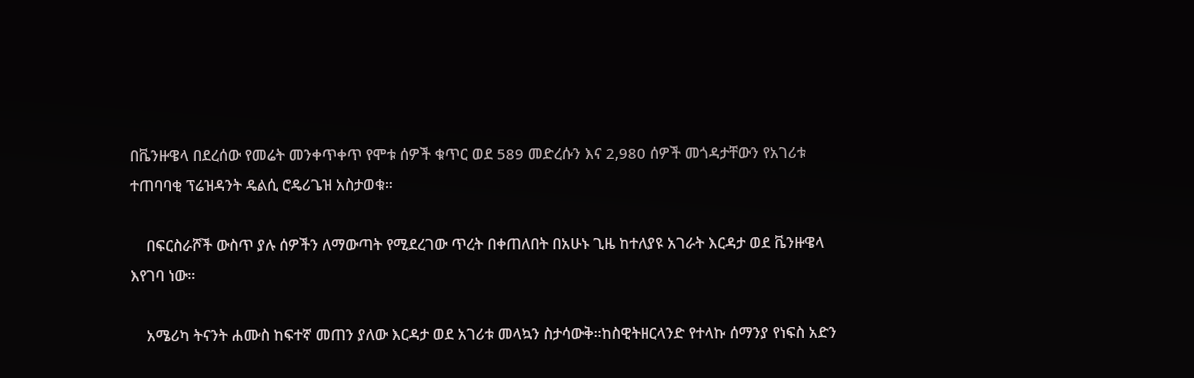በቬንዙዌላ በደረሰው የመሬት መንቀጥቀጥ የሞቱ ሰዎች ቁጥር ወደ 589 መድረሱን እና 2,980 ሰዎች መጎዳታቸውን የአገሪቱ ተጠባባቂ ፕሬዝዳንት ዴልሲ ሮዴሪጌዝ አስታወቁ።

    በፍርስራሾች ውስጥ ያሉ ሰዎችን ለማውጣት የሚደረገው ጥረት በቀጠለበት በአሁኑ ጊዜ ከተለያዩ አገራት እርዳታ ወደ ቬንዙዌላ እየገባ ነው።

    አሜሪካ ትናንት ሐሙስ ከፍተኛ መጠን ያለው እርዳታ ወደ አገሪቱ መላኳን ስታሳውቅ።ከስዊትዘርላንድ የተላኩ ሰማንያ የነፍስ አድን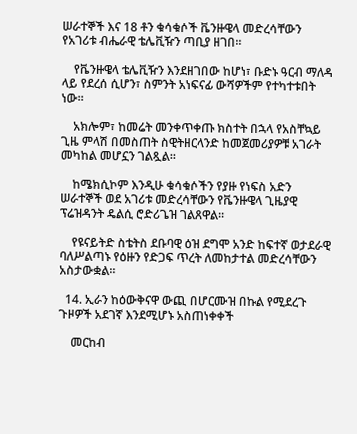ሠራተኞች እና 18 ቶን ቁሳቁሶች ቬንዙዌላ መድረሳቸውን የአገሪቱ ብሔራዊ ቴሌቪዥን ጣቢያ ዘገበ።

    የቬንዙዌላ ቴሌቪዥን እንደዘገበው ከሆነ፣ ቡድኑ ዓርብ ማለዳ ላይ የደረሰ ሲሆን፣ ስምንት አነፍናፊ ውሻዎችም የተካተቱበት ነው።

    አክሎም፣ ከመሬት መንቀጥቀጡ ክስተት በኋላ የአስቸኳይ ጊዜ ምላሽ በመስጠት ስዊትዘርላንድ ከመጀመሪያዎቹ አገራት መካከል መሆኗን ገልጿል።

    ከሜክሲኮም እንዲሁ ቁሳቁሶችን የያዙ የነፍስ አድን ሠራተኞች ወደ አገሪቱ መድረሳቸውን የቬንዙዌላ ጊዜያዊ ፕሬዝዳንት ዴልሲ ሮድሪጌዝ ገልጸዋል።

    የዩናይትድ ስቴትስ ደቡባዊ ዕዝ ደግሞ አንድ ከፍተኛ ወታደራዊ ባለሥልጣኑ የዕዙን የድጋፍ ጥረት ለመከታተል መድረሳቸውን አስታውቋል።

  14. ኢራን ከዕውቅናዋ ውጪ በሆርሙዝ በኩል የሚደረጉ ጉዞዎች አደገኛ እንደሚሆኑ አስጠነቀቀች

    መርከብ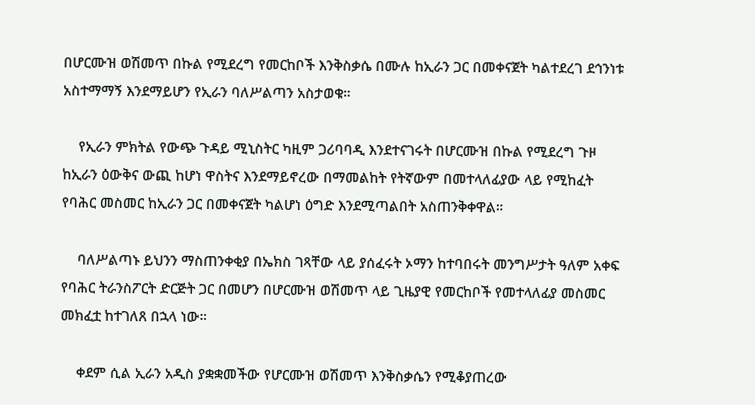በሆርሙዝ ወሽመጥ በኩል የሚደረግ የመርከቦች እንቅስቃሴ በሙሉ ከኢራን ጋር በመቀናጀት ካልተደረገ ደኅንነቱ አስተማማኝ እንደማይሆን የኢራን ባለሥልጣን አስታወቁ።

    የኢራን ምክትል የውጭ ጉዳይ ሚኒስትር ካዚም ጋሪባባዲ እንደተናገሩት በሆርሙዝ በኩል የሚደረግ ጉዞ ከኢራን ዕውቅና ውጪ ከሆነ ዋስትና እንደማይኖረው በማመልከት የትኛውም በመተላለፊያው ላይ የሚከፈት የባሕር መስመር ከኢራን ጋር በመቀናጀት ካልሆነ ዕግድ እንደሚጣልበት አስጠንቅቀዋል።

    ባለሥልጣኑ ይህንን ማስጠንቀቂያ በኤክስ ገጻቸው ላይ ያሰፈሩት ኦማን ከተባበሩት መንግሥታት ዓለም አቀፍ የባሕር ትራንስፖርት ድርጅት ጋር በመሆን በሆርሙዝ ወሽመጥ ላይ ጊዜያዊ የመርከቦች የመተላለፊያ መስመር መክፈቷ ከተገለጸ በኋላ ነው።

    ቀደም ሲል ኢራን አዲስ ያቋቋመችው የሆርሙዝ ወሽመጥ እንቅስቃሴን የሚቆያጠረው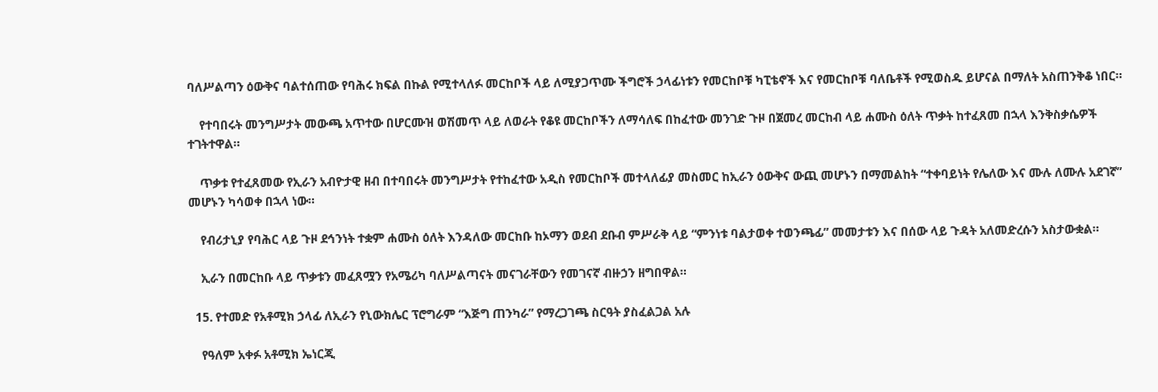ባለሥልጣን ዕውቅና ባልተሰጠው የባሕሩ ክፍል በኩል የሚተላለፉ መርከቦች ላይ ለሚያጋጥሙ ችግሮች ኃላፊነቱን የመርከቦቹ ካፒቴኖች እና የመርከቦቹ ባለቤቶች የሚወስዱ ይሆናል በማለት አስጠንቅቆ ነበር።

    የተባበሩት መንግሥታት መውጫ አጥተው በሆርሙዝ ወሽመጥ ላይ ለወራት የቆዩ መርከቦችን ለማሳለፍ በከፈተው መንገድ ጉዞ በጀመረ መርከብ ላይ ሐሙስ ዕለት ጥቃት ከተፈጸመ በኋላ እንቅስቃሴዎች ተገትተዋል።

    ጥቃቱ የተፈጸመው የኢራን አብዮታዊ ዘብ በተባበሩት መንግሥታት የተከፈተው አዲስ የመርከቦች መተላለፊያ መስመር ከኢራን ዕውቅና ውጪ መሆኑን በማመልከት “ተቀባይነት የሌለው እና ሙሉ ለሙሉ አደገኛ” መሆኑን ካሳወቀ በኋላ ነው።

    የብሪታኒያ የባሕር ላይ ጉዞ ደኅንነት ተቋም ሐሙስ ዕለት እንዳለው መርከቡ ከኦማን ወደብ ደቡብ ምሥራቅ ላይ “ምንነቱ ባልታወቀ ተወንጫፊ” መመታቱን እና በሰው ላይ ጉዳት አለመድረሱን አስታውቋል።

    ኢራን በመርከቡ ላይ ጥቃቱን መፈጸሟን የአሜሪካ ባለሥልጣናት መናገራቸውን የመገናኛ ብዙኃን ዘግበዋል።

  15. የተመድ የአቶሚክ ኃላፊ ለኢራን የኒውክሌር ፕሮግራም “እጅግ ጠንካራ” የማረጋገጫ ስርዓት ያስፈልጋል አሉ

    የዓለም አቀፉ አቶሚክ ኤነርጂ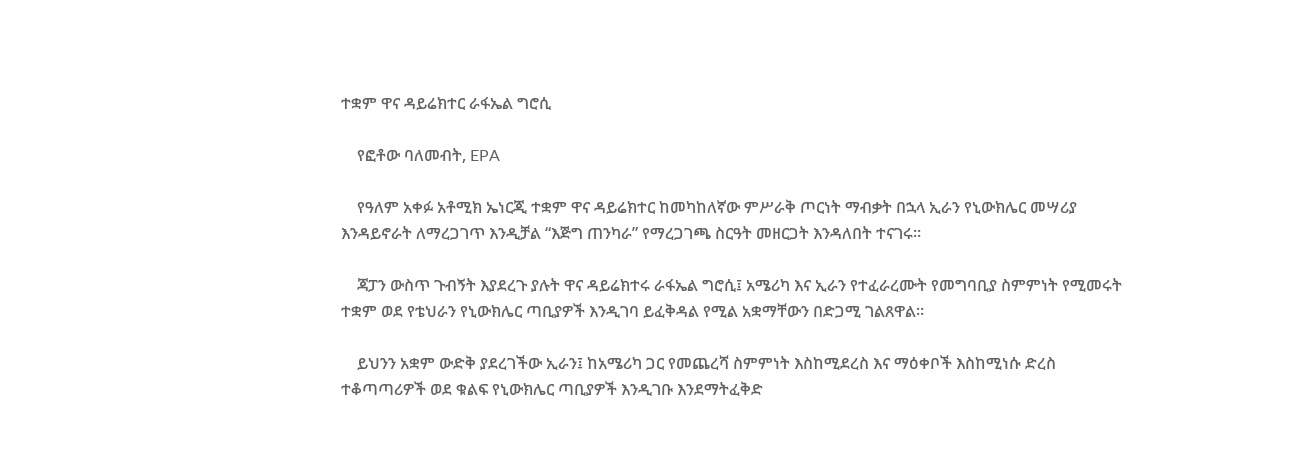ተቋም ዋና ዳይሬክተር ራፋኤል ግሮሲ

    የፎቶው ባለመብት, EPA

    የዓለም አቀፉ አቶሚክ ኤነርጂ ተቋም ዋና ዳይሬክተር ከመካከለኛው ምሥራቅ ጦርነት ማብቃት በኋላ ኢራን የኒውክሌር መሣሪያ እንዳይኖራት ለማረጋገጥ እንዲቻል “እጅግ ጠንካራ” የማረጋገጫ ስርዓት መዘርጋት እንዳለበት ተናገሩ።

    ጃፓን ውስጥ ጉብኝት እያደረጉ ያሉት ዋና ዳይሬክተሩ ራፋኤል ግሮሲ፤ አሜሪካ እና ኢራን የተፈራረሙት የመግባቢያ ስምምነት የሚመሩት ተቋም ወደ የቴህራን የኒውክሌር ጣቢያዎች እንዲገባ ይፈቅዳል የሚል አቋማቸውን በድጋሚ ገልጸዋል።

    ይህንን አቋም ውድቅ ያደረገችው ኢራን፤ ከአሜሪካ ጋር የመጨረሻ ስምምነት እስከሚደረስ እና ማዕቀቦች እስከሚነሱ ድረስ ተቆጣጣሪዎች ወደ ቁልፍ የኒውክሌር ጣቢያዎች እንዲገቡ እንደማትፈቅድ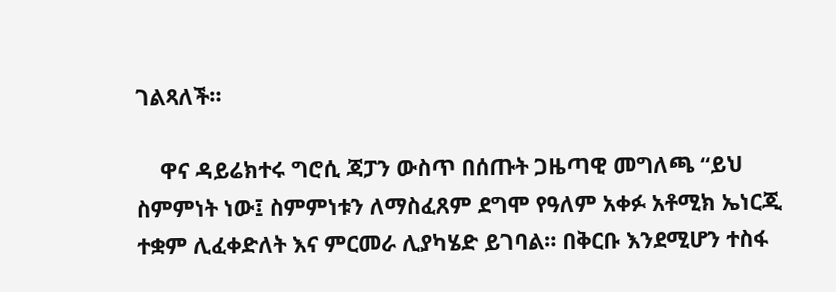ገልጻለች።

    ዋና ዳይሬክተሩ ግሮሲ ጃፓን ውስጥ በሰጡት ጋዜጣዊ መግለጫ “ይህ ስምምነት ነው፤ ስምምነቱን ለማስፈጸም ደግሞ የዓለም አቀፉ አቶሚክ ኤነርጂ ተቋም ሊፈቀድለት እና ምርመራ ሊያካሄድ ይገባል። በቅርቡ እንደሚሆን ተስፋ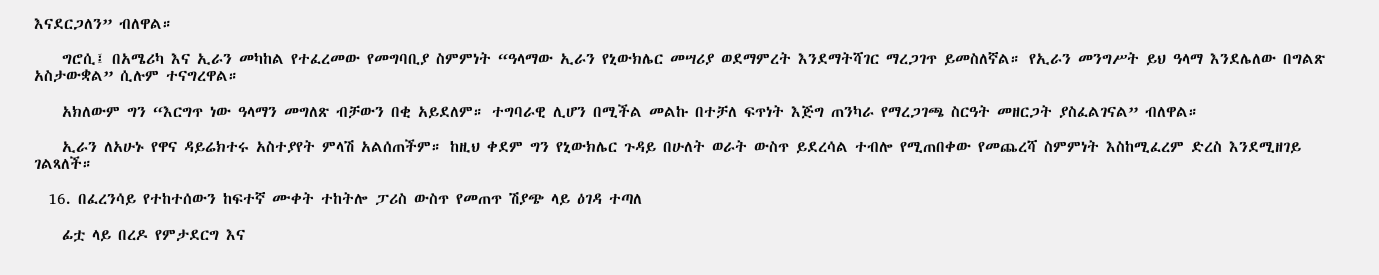እናደርጋለን” ብለዋል።

    ግሮሲ፤ በአሜሪካ እና ኢራን መካከል የተፈረመው የመግባቢያ ስምምነት “ዓላማው ኢራን የኒውክሌር መሣሪያ ወደማምረት እንደማትሻገር ማረጋገጥ ይመስለኛል። የኢራን መንግሥት ይህ ዓላማ እንደሌለው በግልጽ አስታውቋል” ሲሉም ተናግረዋል።

    አክለውም ግን “እርግጥ ነው ዓላማን መግለጽ ብቻውን በቂ አይደለም። ተግባራዊ ሊሆን በሚችል መልኩ በተቻለ ፍጥነት እጅግ ጠንካራ የማረጋገጫ ስርዓት መዘርጋት ያስፈልገናል” ብለዋል።

    ኢራን ለአሁኑ የዋና ዳይሬክተሩ አስተያየት ምላሽ አልሰጠችም። ከዚህ ቀደም ግን የኒውክሌር ጉዳይ በሁለት ወራት ውስጥ ይደረሳል ተብሎ የሚጠበቀው የመጨረሻ ስምምነት እስከሚፈረም ድረስ እንደሚዘገይ ገልጻለች።

  16. በፈረንሳይ የተከተሰውን ከፍተኛ ሙቀት ተከትሎ ፓሪስ ውስጥ የመጠጥ ሽያጭ ላይ ዕገዳ ተጣለ

    ፊቷ ላይ በረዶ የምታደርግ እና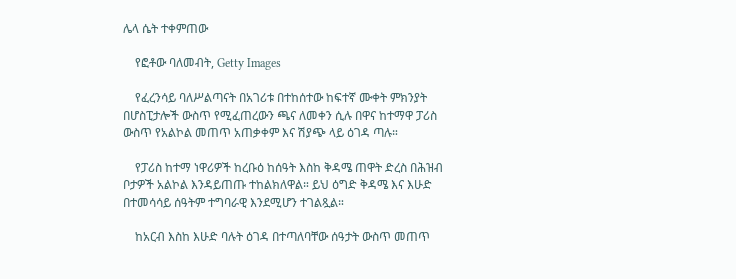ሌላ ሴት ተቀምጠው

    የፎቶው ባለመብት, Getty Images

    የፈረንሳይ ባለሥልጣናት በአገሪቱ በተከሰተው ከፍተኛ ሙቀት ምክንያት በሆስፒታሎች ውስጥ የሚፈጠረውን ጫና ለመቀን ሲሉ በዋና ከተማዋ ፓሪስ ውስጥ የአልኮል መጠጥ አጠቃቀም እና ሽያጭ ላይ ዕገዳ ጣሉ።

    የፓሪስ ከተማ ነዋሪዎች ከረቡዕ ከሰዓት እስከ ቅዳሜ ጠዋት ድረስ በሕዝብ ቦታዎች አልኮል እንዳይጠጡ ተከልክለዋል። ይህ ዕግድ ቅዳሜ እና እሁድ በተመሳሳይ ሰዓትም ተግባራዊ እንደሚሆን ተገልጿል።

    ከአርብ እስከ እሁድ ባሉት ዕገዳ በተጣለባቸው ሰዓታት ውስጥ መጠጥ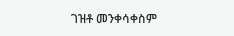ገዝቶ መንቀሳቀስም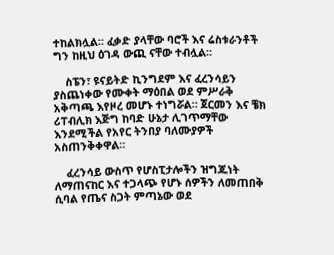ተከልክሏል። ፈቃድ ያላቸው ባሮች እና ሬስቱራንቶች ግን ከዚህ ዕገዳ ውጪ ናቸው ተብሏል።

    ስፔን፣ ዩናይትድ ኪንግደም እና ፈረንሳይን ያስጨነቀው የሙቀት ማዕበል ወደ ምሥራቅ አቅጣጫ እየዞረ መሆኑ ተነግሯል። ጀርመን እና ቼክ ሪፐብሊክ እጅግ ከባድ ሁኔታ ሊገጥማቸው እንደሚችል የአየር ትንበያ ባለሙያዎች አስጠንቅቀዋል።

    ፈረንሳይ ውስጥ የሆስፒታሎችን ዝግጁነት ለማጠናከር እና ተጋላጭ የሆኑ ሰዎችን ለመጠበቅ ሲባል የጤና ስጋት ምጣኔው ወደ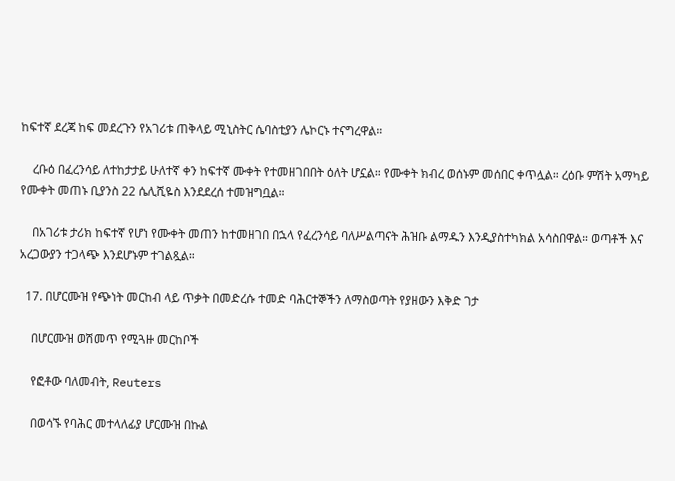ከፍተኛ ደረጃ ከፍ መደረጉን የአገሪቱ ጠቅላይ ሚኒስትር ሴባስቲያን ሌኮርኑ ተናግረዋል።

    ረቡዕ በፈረንሳይ ለተከታታይ ሁለተኛ ቀን ከፍተኛ ሙቀት የተመዘገበበት ዕለት ሆኗል። የሙቀት ክብረ ወሰኑም መሰበር ቀጥሏል። ረዕቡ ምሽት አማካይ የሙቀት መጠኑ ቢያንስ 22 ሴሊሺዬስ እንደደረሰ ተመዝግቧል።

    በአገሪቱ ታሪክ ከፍተኛ የሆነ የሙቀት መጠን ከተመዘገበ በኋላ የፈረንሳይ ባለሥልጣናት ሕዝቡ ልማዱን እንዲያስተካክል አሳስበዋል። ወጣቶች እና አረጋውያን ተጋላጭ እንደሆኑም ተገልጿል።

  17. በሆርሙዝ የጭነት መርከብ ላይ ጥቃት በመድረሱ ተመድ ባሕርተኞችን ለማስወጣት የያዘውን እቅድ ገታ

    በሆርሙዝ ወሽመጥ የሚጓዙ መርከቦች

    የፎቶው ባለመብት, Reuters

    በወሳኙ የባሕር መተላለፊያ ሆርሙዝ በኩል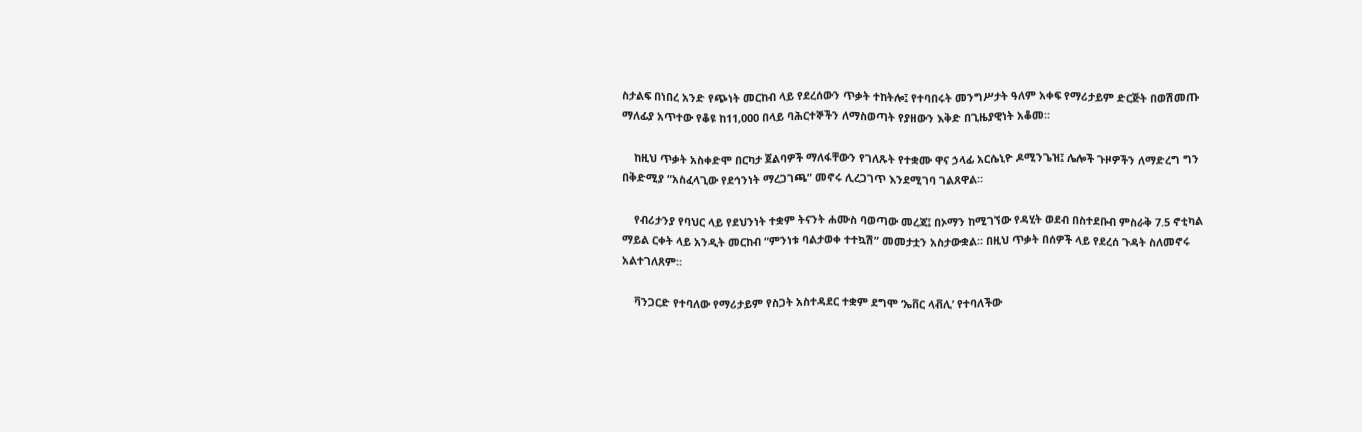ስታልፍ በነበረ አንድ የጭነት መርከብ ላይ የደረሰውን ጥቃት ተከትሎ፤ የተባበሩት መንግሥታት ዓለም አቀፍ የማሪታይም ድርጅት በወሽመጡ ማለፊያ አጥተው የቆዩ ከ11,000 በላይ ባሕርተኞችን ለማስወጣት የያዘውን እቅድ በጊዜያዊነት አቆመ።

    ከዚህ ጥቃት አስቀድሞ በርካታ ጀልባዎች ማለፋቸውን የገለጹት የተቋሙ ዋና ኃላፊ አርሴኒዮ ዶሚንጌዝ፤ ሌሎች ጉዞዎችን ለማድረግ ግን በቅድሚያ “አስፈላጊው የደኅንነት ማረጋገጫ” መኖሩ ሊረጋገጥ እንደሚገባ ገልጸዋል።

    የብሪታንያ የባህር ላይ የደህንነት ተቋም ትናንት ሐሙስ ባወጣው መረጃ፤ በኦማን ከሚገኘው የዳሂት ወደብ በስተደቡብ ምስራቅ 7.5 ኖቲካል ማይል ርቀት ላይ አንዲት መርከብ “ምንነቱ ባልታወቀ ተተኳሽ” መመታቷን አስታውቋል። በዚህ ጥቃት በሰዎች ላይ የደረሰ ጉዳት ስለመኖሩ አልተገለጸም።

    ቫንጋርድ የተባለው የማሪታይም የስጋት አስተዳደር ተቋም ደግሞ ‘ኤቨር ላቭሊ’ የተባለችው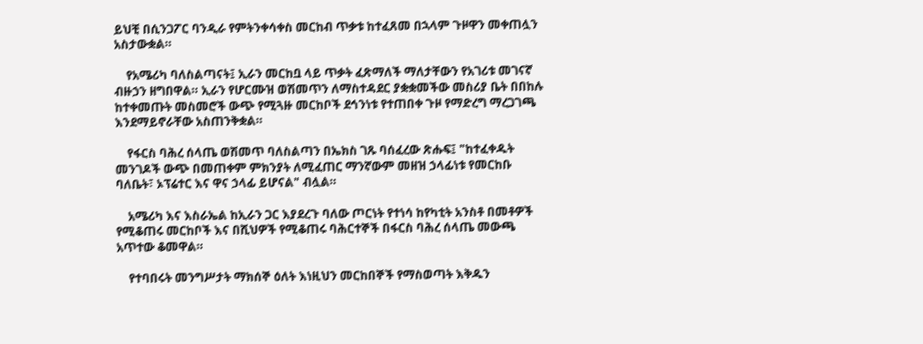ይህቺ በሲንጋፖር ባንዲራ የምትንቀሳቀስ መርከብ ጥቃቱ ከተፈጸመ በኋላም ጉዞዋን መቀጠሏን አስታውቋል።

    የአሜሪካ ባለስልጣናት፤ ኢራን መርከቧ ላይ ጥቃት ፈጽማለች ማለታቸውን የአገሪቱ መገናኛ ብዙኃን ዘግበዋል። ኢራን የሆርሙዝ ወሽመጥን ለማስተዳደር ያቋቋመችው መስሪያ ቤት በበከሉ ከተቀመጡት መስመሮች ውጭ የሚጓዙ መርከቦች ደኅንነቱ የተጠበቀ ጉዞ የማድረግ ማረጋገጫ እንደማይኖራቸው አስጠንቅቋል።

    የፋርስ ባሕረ ሰላጤ ወሽመጥ ባለስልጣን በኤክስ ገጹ ባሰፈረው ጽሑፍ፤ "ከተፈቀዱት መንገዶች ውጭ በመጠቀም ምክንያት ለሚፈጠር ማንኛውም መዘዝ ኃላፊነቱ የመርከቡ ባለቤት፣ ኦፕሬተር እና ዋና ኃላፊ ይሆናል" ብሏል።

    አሜሪካ እና እስራኤል ከኢራን ጋር እያደረጉ ባለው ጦርነት የተነሳ ከየካቲት አንስቶ በመቶዎች የሚቆጠሩ መርከቦች እና በሺህዎች የሚቆጠሩ ባሕርተኞች በፋርስ ባሕረ ሰላጤ መውጫ አጥተው ቆመዋል።

    የተባበሩት መንግሥታት ማክሰኞ ዕለት እነዚህን መርከበኞች የማስወጣት እቅዱን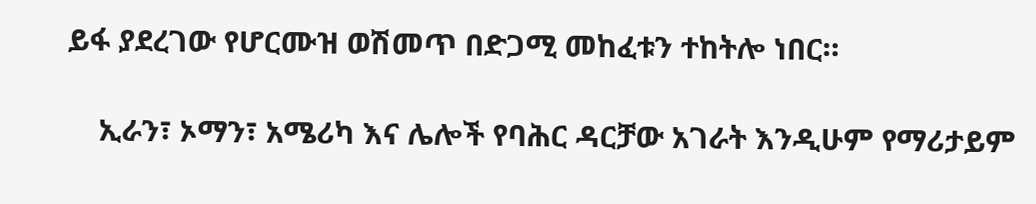ይፋ ያደረገው የሆርሙዝ ወሽመጥ በድጋሚ መከፈቱን ተከትሎ ነበር።

    ኢራን፣ ኦማን፣ አሜሪካ እና ሌሎች የባሕር ዳርቻው አገራት እንዲሁም የማሪታይም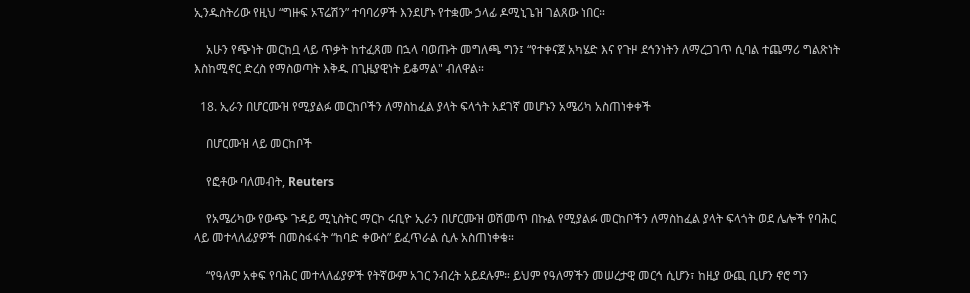ኢንዱስትሪው የዚህ “ግዙፍ ኦፕሬሽን” ተባባሪዎች እንደሆኑ የተቋሙ ኃላፊ ዶሚኒጌዝ ገልጸው ነበር።

    አሁን የጭነት መርከቧ ላይ ጥቃት ከተፈጸመ በኋላ ባወጡት መግለጫ ግን፤ “የተቀናጀ አካሄድ እና የጉዞ ደኅንነትን ለማረጋገጥ ሲባል ተጨማሪ ግልጽነት እስከሚኖር ድረስ የማስወጣት እቅዱ በጊዜያዊነት ይቆማል" ብለዋል።

  18. ኢራን በሆርሙዝ የሚያልፉ መርከቦችን ለማስከፈል ያላት ፍላጎት አደገኛ መሆኑን አሜሪካ አስጠነቀቀች

    በሆርሙዝ ላይ መርከቦች

    የፎቶው ባለመብት, Reuters

    የአሜሪካው የውጭ ጉዳይ ሚኒስትር ማርኮ ሩቢዮ ኢራን በሆርሙዝ ወሽመጥ በኩል የሚያልፉ መርከቦችን ለማስከፈል ያላት ፍላጎት ወደ ሌሎች የባሕር ላይ መተላለፊያዎች በመስፋፋት “ከባድ ቀውስ” ይፈጥራል ሲሉ አስጠነቀቁ።

    “የዓለም አቀፍ የባሕር መተላለፊያዎች የትኛውም አገር ንብረት አይደሉም። ይህም የዓለማችን መሠረታዊ መርኅ ሲሆን፣ ከዚያ ውጪ ቢሆን ኖሮ ግን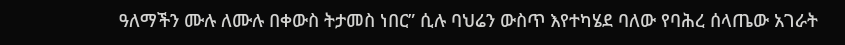ዓለማችን ሙሉ ለሙሉ በቀውስ ትታመስ ነበር” ሲሉ ባህሬን ውስጥ እየተካሄደ ባለው የባሕረ ሰላጤው አገራት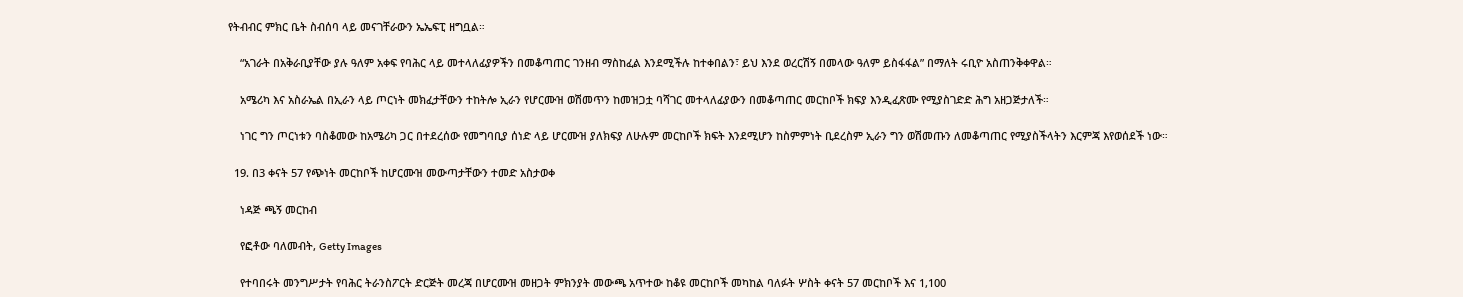የትብብር ምክር ቤት ስብሰባ ላይ መናገቸራውን ኤኤፍፒ ዘግቧል።

    “አገራት በአቅራቢያቸው ያሉ ዓለም አቀፍ የባሕር ላይ መተላለፊያዎችን በመቆጣጠር ገንዘብ ማስከፈል እንደሚችሉ ከተቀበልን፣ ይህ እንደ ወረርሽኝ በመላው ዓለም ይስፋፋል” በማለት ሩቢዮ አስጠንቅቀዋል።

    አሜሪካ እና አስራኤል በኢራን ላይ ጦርነት መክፈታቸውን ተከትሎ ኢራን የሆርሙዝ ወሽመጥን ከመዝጋቷ ባሻገር መተላለፊያውን በመቆጣጠር መርከቦች ክፍያ እንዲፈጽሙ የሚያስገድድ ሕግ አዘጋጅታለች።

    ነገር ግን ጦርነቱን ባስቆመው ከአሜሪካ ጋር በተደረሰው የመግባቢያ ሰነድ ላይ ሆርሙዝ ያለክፍያ ለሁሉም መርከቦች ክፍት እንደሚሆን ከስምምነት ቢደረስም ኢራን ግን ወሽመጡን ለመቆጣጠር የሚያስችላትን እርምጃ እየወሰደች ነው።

  19. በ3 ቀናት 57 የጭነት መርከቦች ከሆርሙዝ መውጣታቸውን ተመድ አስታወቀ

    ነዳጅ ጫኝ መርከብ

    የፎቶው ባለመብት, Getty Images

    የተባበሩት መንግሥታት የባሕር ትራንስፖርት ድርጅት መረጃ በሆርሙዝ መዘጋት ምክንያት መውጫ አጥተው ከቆዩ መርከቦች መካከል ባለፉት ሦስት ቀናት 57 መርከቦች እና 1,100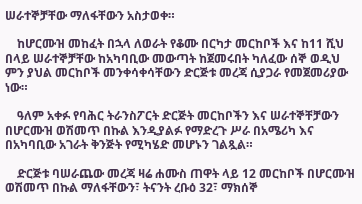ሠራተኞቻቸው ማለፋቸውን አስታወቀ።

    ከሆርሙዝ መከፈት በኋላ ለወራት የቆሙ በርካታ መርከቦች እና ከ11 ሺህ በላይ ሠራተኞቻቸው ከአካባቢው መውጣት ከጀመሩበት ካለፈው ሰኞ ወዲህ ምን ያህል መርከቦች መንቀሳቀሳቸውን ድርጅቱ መረጃ ሲያጋራ የመጀመሪያው ነው።

    ዓለም አቀፉ የባሕር ትራንስፖርት ድርጅት መርከቦችን እና ሠራተኞቸቻውን በሆርሙዝ ወሽመጥ በኩል እንዲያልፉ የማድረጉ ሥራ በአሜሪካ እና በአካባቢው አገራት ቅንጅት የሚካሄድ መሆኑን ገልጿል።

    ድርጅቱ ባሠራጨው መረጃ ዛሬ ሐሙስ ጠዋት ላይ 12 መርከቦች በሆርሙዝ ወሽመጥ በኩል ማለፋቸውን፣ ትናንት ረቡዕ 32፣ ማክሰኞ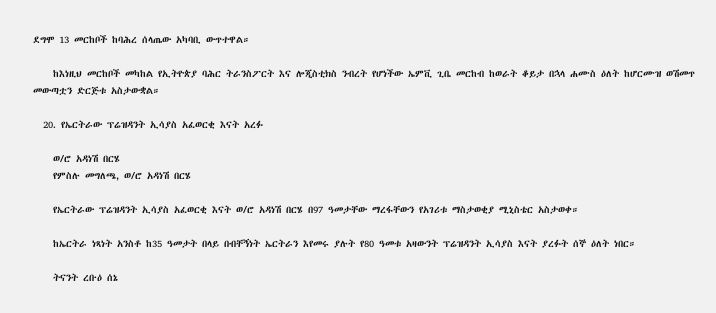ደግሞ 13 መርከቦች ከባሕረ ሰላጤው አካባቢ ውጥተዋል።

    ከእነዚህ መርከቦች መካከል የኢትዮጵያ ባሕር ትራንስፖርት እና ሎጂስቲክስ ንብረት የሆነችው ኤምቪ ጊቤ መርከብ ከወራት ቆይታ በኋላ ሐሙስ ዕለት ከሆርሙዝ ወሽመጥ መውጣቷን ድርጅቱ አስታውቋል።

  20. የኤርትራው ፕሬዝዳንት ኢሳያስ አፈወርቂ እናት አረፉ

    ወ/ሮ አዳነሽ በርሄ
    የምስሉ መግለጫ, ወ/ሮ አዳነሽ በርሄ

    የኤርትራው ፕሬዝዳንት ኢሳያስ አፈወርቂ እናት ወ/ሮ አዳነሽ በርሄ በ97 ዓመታቸው ማረፋቸውን የአገሪቱ ማስታወቂያ ሚኒስቴር አስታወቀ።

    ከኤርትራ ነጻነት አንስቶ ከ35 ዓመታት በላይ በብቸኝነት ኤርትራን እየመሩ ያሉት የ80 ዓመቱ አዛውንት ፕሬዝዳንት ኢሳያስ እናት ያረፉት ሰኞ ዕለት ነበር።

    ትናንት ረቡዕ ሰኔ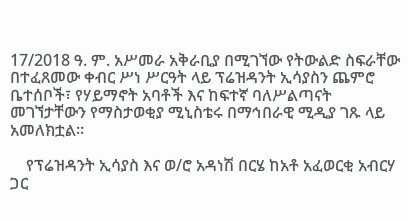17/2018 ዓ. ም. አሥመራ አቅራቢያ በሚገኘው የትውልድ ስፍራቸው በተፈጸመው ቀብር ሥነ ሥርዓት ላይ ፕሬዝዳንት ኢሳያስን ጨምሮ ቤተሰቦች፣ የሃይማኖት አባቶች እና ከፍተኛ ባለሥልጣናት መገኘታቸውን የማስታወቂያ ሚኒስቴሩ በማኅበራዊ ሚዲያ ገጹ ላይ አመለክቷል።

    የፕሬዝዳንት ኢሳያስ እና ወ/ሮ አዳነሽ በርሄ ከአቶ አፈወርቂ አብርሃ ጋር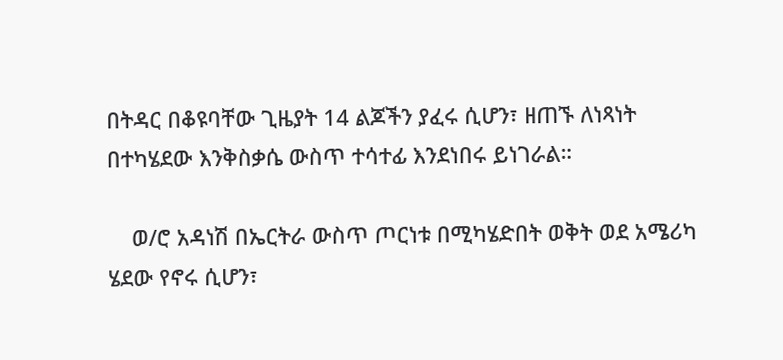በትዳር በቆዩባቸው ጊዜያት 14 ልጆችን ያፈሩ ሲሆን፣ ዘጠኙ ለነጻነት በተካሄደው እንቅስቃሴ ውስጥ ተሳተፊ እንደነበሩ ይነገራል።

    ወ/ሮ አዳነሽ በኤርትራ ውስጥ ጦርነቱ በሚካሄድበት ወቅት ወደ አሜሪካ ሄደው የኖሩ ሲሆን፣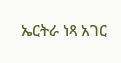ኤርትራ ነጻ አገር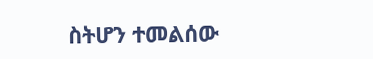ስትሆን ተመልሰው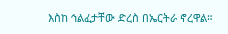እስከ ኅልፈታቸው ድረስ በኤርትራ ኖረዋል።